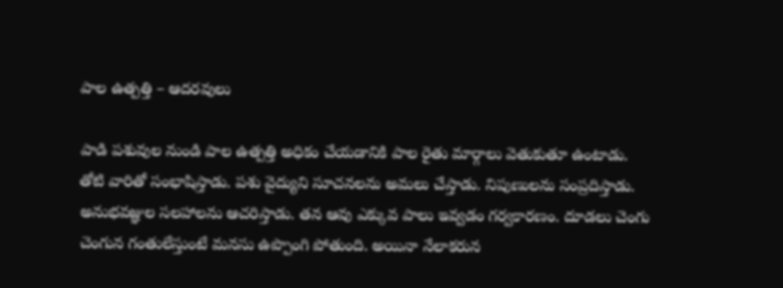పాల ఉత్పత్తి – ఆదరవులు

పాడి పశువుల నుండి పాల ఉత్పత్తి అధికం చేయడానికి పాల రైతు మార్గాలు వెతుకుతూ ఉంటాడు. తోటి వారితో సంభాషిస్తాడు. పశు వైద్యుని సూచనలను అమలు చేస్తాడు. నిపుణులను సంప్రదిస్తాడు. అనుభవజ్ఞుల సలహాలను ఆచరిస్తాడు. తన ఆవు ఎక్కువ పాలు ఇవ్వడం గర్వకారణం. దూడలు చెంగు చెంగున గంతులేస్తుంటే మనసు ఉప్పొంగి పోతుంది. అయినా నేలాకరున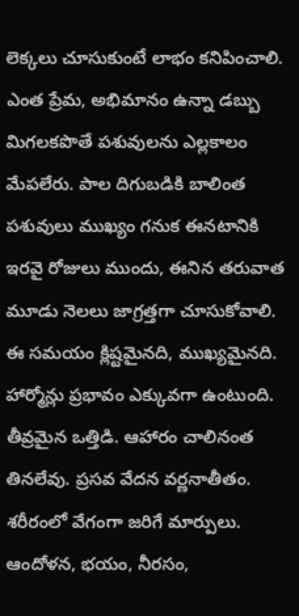లెక్కలు చూసుకుంటే లాభం కనిపించాలి. ఎంత ప్రేమ, అభిమానం ఉన్నా డబ్బు మిగలకపొతే పశువులను ఎల్లకాలం మేపలేరు. పాల దిగుబడికి బాలింత పశువులు ముఖ్యం గనుక ఈనటానికి ఇరవై రోజులు ముందు, ఈనిన తరువాత మూడు నెలలు జాగ్రత్తగా చూసుకోవాలి. ఈ సమయం క్లిష్టమైనది, ముఖ్యమైనది. హార్మోన్లు ప్రభావం ఎక్కువగా ఉంటుంది. తీవ్రమైన ఒత్తిడి. ఆహారం చాలినంత తినలేవు. ప్రసవ వేదన వర్ణనాతీతం. శరీరంలో వేగంగా జరిగే మార్పులు. ఆందోళన, భయం, నీరసం,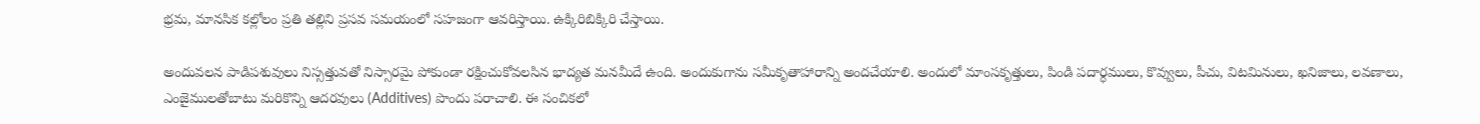భ్రమ, మానసిక కల్లోలం ప్రతి తల్లిని ప్రసవ సమయంలో సహజంగా ఆవరిస్తాయి. ఉక్కిరిబిక్కిరి చేస్తాయి.

అందువలన పాడిపశువులు నిస్సత్తువతో నిస్సారమై పోకుండా రక్షించుకోవలసిన భాద్యత మనమీదే ఉంది. అందుకుగాను సమీకృతాహారాన్ని అందచేయాలి. అందులో మాంసకృత్తులు, పిండి పదార్ధములు, కొవ్వులు, పీచు, విటమినులు, ఖనిజాలు, లవణాలు, ఎంజైములతోబాటు మరికొన్ని ఆదరవులు (Additives) పొందు పరాచాలి. ఈ సంచికలో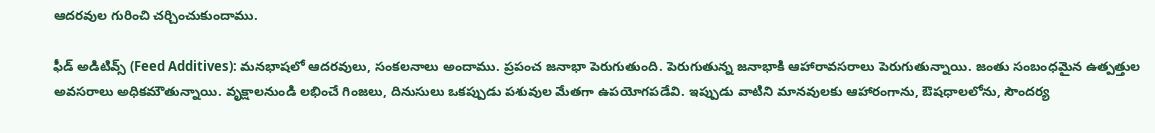ఆదరవుల గురించి చర్చించుకుందాము.

ఫీడ్‌ అడిటివ్స్‌ (Feed Additives): మనభాషలో ఆదరవులు, సంకలనాలు అందాము. ప్రపంచ జనాభా పెరుగుతుంది. పెరుగుతున్న జనాభాకి ఆహారావసరాలు పెరుగుతున్నాయి. జంతు సంబంధమైన ఉత్పత్తుల అవసరాలు అధికమౌతున్నాయి. వృక్షాలనుండి లభించే గింజలు, దినుసులు ఒకప్పుడు పశువుల మేతగా ఉపయోగపడేవి. ఇప్పుడు వాటిని మానవులకు ఆహారంగాను, ఔషధాలలోను, సౌందర్య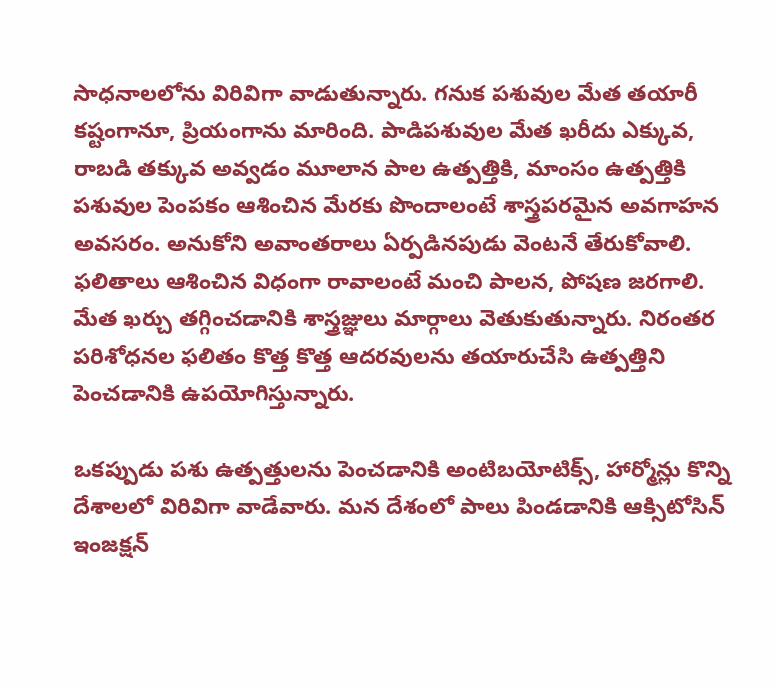సాధనాలలోను విరివిగా వాడుతున్నారు. గనుక పశువుల మేత తయారీ కష్టంగానూ, ప్రియంగాను మారింది. పాడిపశువుల మేత ఖరీదు ఎక్కువ, రాబడి తక్కువ అవ్వడం మూలాన పాల ఉత్పత్తికి, మాంసం ఉత్పత్తికి పశువుల పెంపకం ఆశించిన మేరకు పొందాలంటే శాస్త్రపరమైన అవగాహన అవసరం. అనుకోని అవాంతరాలు ఏర్పడినపుడు వెంటనే తేరుకోవాలి. ఫలితాలు ఆశించిన విధంగా రావాలంటే మంచి పాలన, పోషణ జరగాలి. మేత ఖర్చు తగ్గించడానికి శాస్త్రజ్ఞులు మార్గాలు వెతుకుతున్నారు. నిరంతర పరిశోధనల ఫలితం కొత్త కొత్త ఆదరవులను తయారుచేసి ఉత్పత్తిని పెంచడానికి ఉపయోగిస్తున్నారు.

ఒకప్పుడు పశు ఉత్పత్తులను పెంచడానికి అంటిబయోటిక్స్‌, హార్మోన్లు కొన్ని దేశాలలో విరివిగా వాడేవారు. మన దేశంలో పాలు పిండడానికి ఆక్సిటోసిన్‌ ఇంజక్షన్‌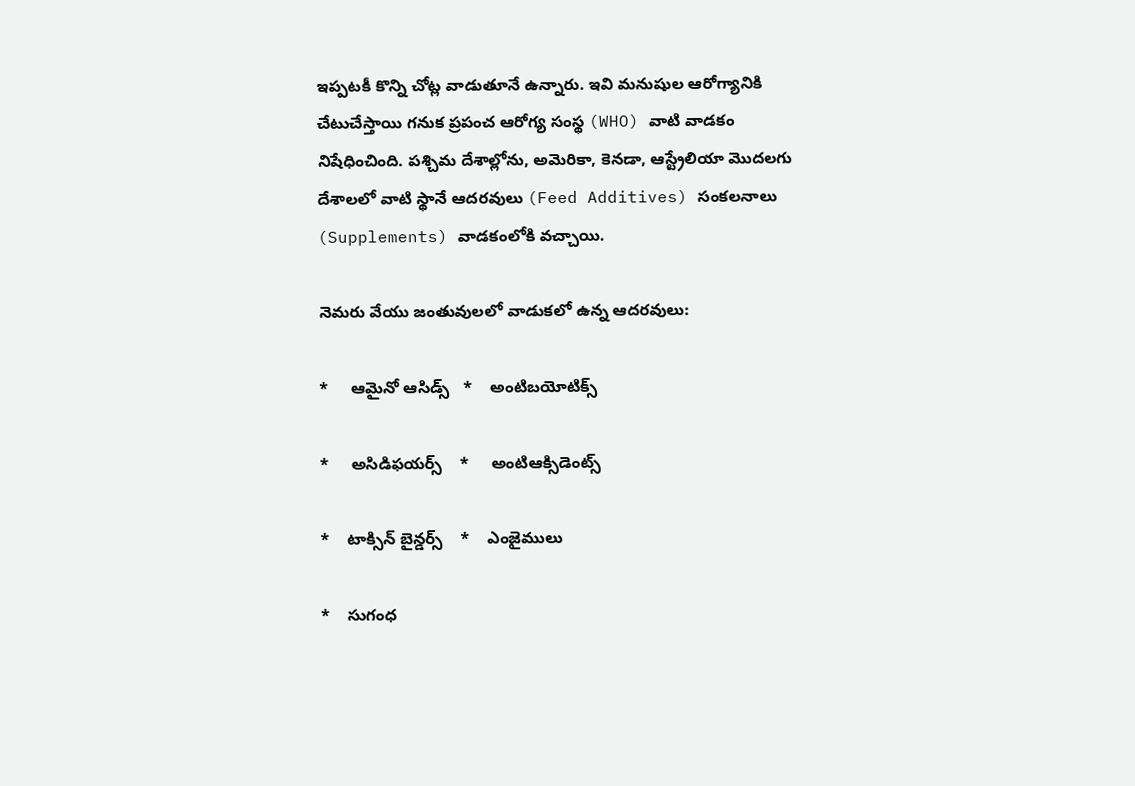ఇప్పటకీ కొన్ని చోట్ల వాడుతూనే ఉన్నారు. ఇవి మనుషుల ఆరోగ్యానికి చేటుచేస్తాయి గనుక ప్రపంచ ఆరోగ్య సంస్థ (WHO) వాటి వాడకం నిషేధించింది. పశ్చిమ దేశాల్లోను, అమెరికా, కెనడా, ఆస్ట్రేలియా మొదలగు దేశాలలో వాటి స్థానే ఆదరవులు (Feed Additives) సంకలనాలు (Supplements) వాడకంలోకి వచ్చాయి.

నెమరు వేయు జంతువులలో వాడుకలో ఉన్న ఆదరవులు:

*     ఆమైనో ఆసిడ్స్‌   *    అంటిబయోటిక్స్‌

*     అసిడిఫయర్స్‌    *     అంటిఆక్సిడెంట్స్‌

*    టాక్సిన్‌ బైన్డర్స్‌    *    ఎంజైములు

*    సుగంధ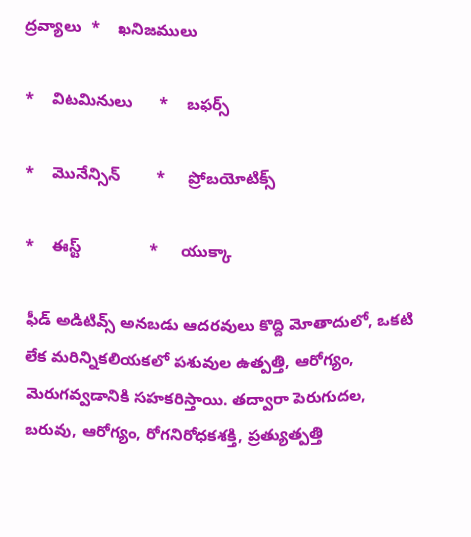ద్రవ్యాలు  *    ఖనిజములు

*    విటమినులు      *    బఫర్స్‌

*    మొనేన్సిన్‌        *     ప్రోబయోటిక్స్‌

*    ఈస్ట్‌               *     యుక్కా

ఫీడ్‌ అడిటివ్స్‌ అనబడు ఆదరవులు కొద్ది మోతాదులో, ఒకటి లేక మరిన్నికలియకలో పశువుల ఉత్పత్తి, ఆరోగ్యం, మెరుగవ్వడానికి సహకరిస్తాయి. తద్వారా పెరుగుదల, బరువు, ఆరోగ్యం, రోగనిరోధకశక్తి, ప్రత్యుత్పత్తి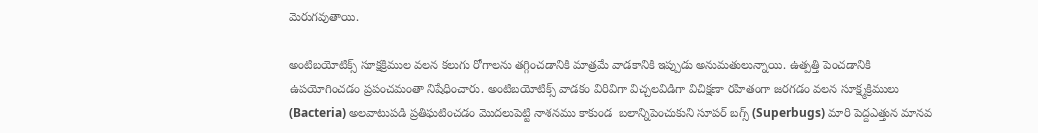మెరుగవుతాయి.

అంటిబయోటిక్స్‌ సూక్షక్రిముల వలన కలుగు రోగాలను తగ్గించడానికి మాత్రమే వాడకానికి ఇప్పుడు అనుమతులున్నాయి. ఉత్పత్తి పెంచడానికి ఉపయోగించడం ప్రపంచమంతా నిషేధించారు. అంటిబయోటిక్స్‌ వాడకం విరివిగా విచ్చలవిడిగా విచిక్షణా రహితంగా జరగడం వలన సూక్ష్మక్రిములు (Bacteria) అలవాటుపడి ప్రతిఘటించడం మొదలుపెట్టి నాశనము కాకుండ  బలాన్నిపెంచుకుని సూపర్‌ బగ్స్‌ (Superbugs) మారి పెద్దఎత్తున మానవ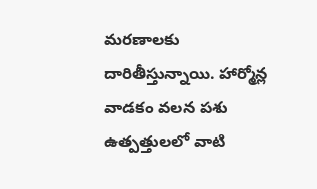మరణాలకు దారితీస్తున్నాయి. హార్మోన్ల వాడకం వలన పశు ఉత్పత్తులలో వాటి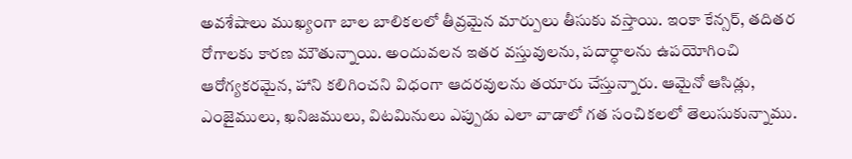అవశేషాలు ముఖ్యంగా బాల బాలికలలో తీవ్రమైన మార్పులు తీసుకు వస్తాయి. ఇంకా కేన్సర్‌, తదితర రోగాలకు కారణ మౌతున్నాయి. అందువలన ఇతర వస్తువులను, పదార్ధాలను ఉపయోగించి ఆరోగ్యకరమైన, హాని కలిగించని విధంగా ఆదరవులను తయారు చేస్తున్నారు. ఆమైనో ఆసిడ్లు, ఎంజైములు, ఖనిజములు, విటమినులు ఎప్పుడు ఎలా వాడాలో గత సంచికలలో తెలుసుకున్నాము.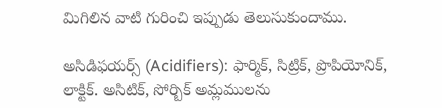మిగిలిన వాటి గురించి ఇప్పుడు తెలుసుకుందాము.

అసిడిఫయర్స్‌ (Acidifiers): ఫార్మిక్‌, సిట్రిక్‌, ప్రొపియోనిక్‌, లాక్టిక్‌. అసిటిక్‌, సోర్బిక్‌ అమ్లములను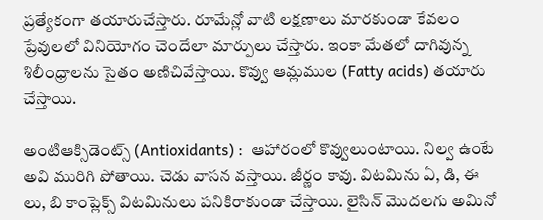ప్రత్యేకంగా తయారుచేస్తారు. రూమేన్లో వాటి లక్షణాలు మారకుండా కేవలం ప్రేవులలో వినియోగం చెందేలా మార్పులు చేస్తారు. ఇంకా మేతలో దాగివున్న శిలీంధ్రాలను సైతం అణిచివేస్తాయి. కొవ్వు ఆమ్లముల (Fatty acids) తయారు చేస్తాయి.

అంటిఆక్సిడెంట్స్‌ (Antioxidants) :  ఆహారంలో కొవ్వులుంటాయి. నిల్వ ఉంటే అవి మురిగి పోతాయి. చెడు వాసన వస్తాయి. జీర్ణం కావు. విటమిను ఏ, డి, ఈ లు, బి కాంప్లెక్స్‌ విటమినులు పనికిరాకుండా చేస్తాయి. లైసిన్‌ మొదలగు అమినో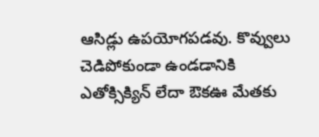ఆసిడ్లు ఉపయోగపడవు. కొవ్వులు చెడిపోకుండా ఉండడానికి ఎతోక్సిక్యిన్‌ లేదా ఔకఊ మేతకు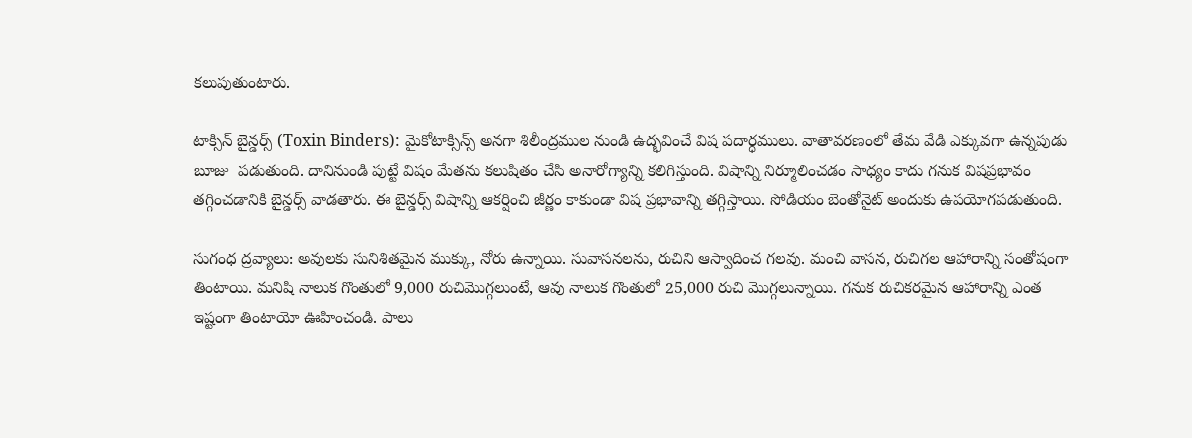కలుపుతుంటారు.

టాక్సిన్‌ బైన్డర్స్‌ (Toxin Binders): మైకోటాక్సిన్స్‌ అనగా శిలీంద్రముల నుండి ఉద్భవించే విష పదార్ధములు. వాతావరణంలో తేమ వేడి ఎక్కువగా ఉన్నపుడు బూజు  పడుతుంది. దానినుండి పుట్టే విషం మేతను కలుషితం చేసి అనారోగ్యాన్ని కలిగిస్తుంది. విషాన్ని నిర్మూలించడం సాధ్యం కాదు గనుక విషప్రభావం తగ్గించడానికి బైన్డర్స్‌ వాడతారు. ఈ బైన్డర్స్‌ విషాన్ని ఆకర్షించి జీర్ణం కాకుండా విష ప్రభావాన్ని తగ్గిస్తాయి. సోడియం బెంతోనైట్‌ అందుకు ఉపయోగపడుతుంది.

సుగంధ ద్రవ్యాలు: అవులకు సునిశితమైన ముక్కు, నోరు ఉన్నాయి. సువాసనలను, రుచిని ఆస్వాదించ గలవు. మంచి వాసన, రుచిగల ఆహారాన్ని సంతోషంగా తింటాయి. మనిషి నాలుక గొంతులో 9,000 రుచిమొగ్గలుంటే, ఆవు నాలుక గొంతులో 25,000 రుచి మొగ్గలున్నాయి. గనుక రుచికరమైన ఆహారాన్ని ఎంత ఇష్టంగా తింటాయో ఊహించండి. పాలు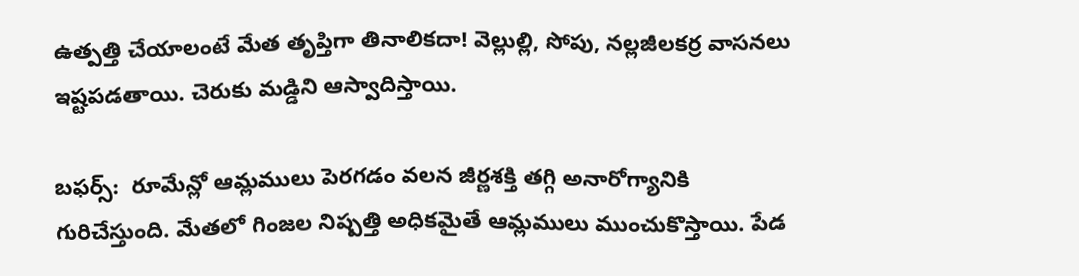ఉత్పత్తి చేయాలంటే మేత తృప్తిగా తినాలికదా! వెల్లుల్లి, సోపు, నల్లజీలకర్ర వాసనలు ఇష్టపడతాయి. చెరుకు మడ్డిని ఆస్వాదిస్తాయి.

బఫర్స్‌:  రూమేన్లో ఆమ్లములు పెరగడం వలన జీర్ణశక్తి తగ్గి అనారోగ్యానికి గురిచేస్తుంది. మేతలో గింజల నిష్పత్తి అధికమైతే ఆమ్లములు ముంచుకొస్తాయి. పేడ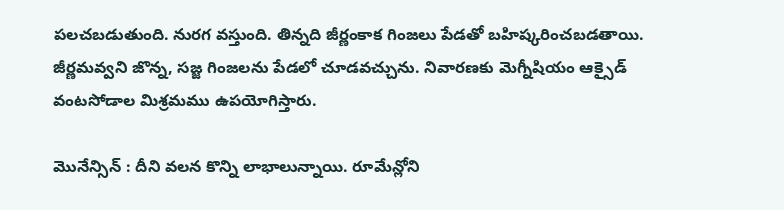పలచబడుతుంది. నురగ వస్తుంది. తిన్నది జీర్ణంకాక గింజలు పేడతో బహిష్కరించబడతాయి. జీర్ణమవ్వని జొన్న, సజ్జ గింజలను పేడలో చూడవచ్చును. నివారణకు మెగ్నీషియం ఆక్సైడ్‌ వంటసోడాల మిశ్రమము ఉపయోగిస్తారు.

మొనేన్సిన్‌ : దీని వలన కొన్ని లాభాలున్నాయి. రూమేన్లోని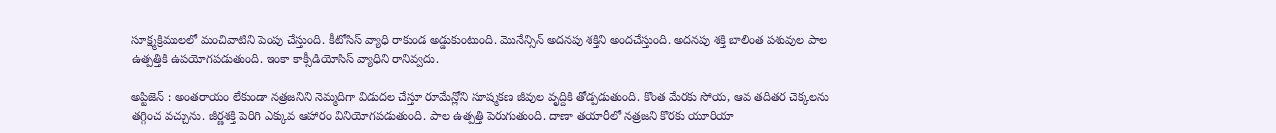సూక్ష్మక్రిములలో మంచివాటిని పెంపు చేస్తుంది. కీటోసిస్‌ వ్యాధి రాకుండ అడ్డుకుంటుంది. మొనేన్సిన్‌ అదనపు శక్తిని అందచేస్తుంది. అదనపు శక్తి బాలింత పశువుల పాల ఉత్పత్తికి ఉపయోగపడుతుంది. ఇంకా కాక్సీడియోసిస్‌ వ్యాధిని రానివ్వదు.

అప్టిజెన్‌ : అంతరాయం లేకుండా నత్రజనిని నెమ్మదిగా విడుదల చేస్తూ రూమేన్లోని సూష్మకణ జీవుల వృద్దికి తోడ్పడుతుంది. కొంత మేరకు సోయ, ఆవ తదితర చెక్కలను తగ్గించ వచ్చును. జీర్ణశక్తి పెరిగి ఎక్కువ ఆహారం వినియోగపడుతుంది. పాల ఉత్పత్తి పెరుగుతుంది. దాణా తయారీలో నత్రజని కొరకు యూరియా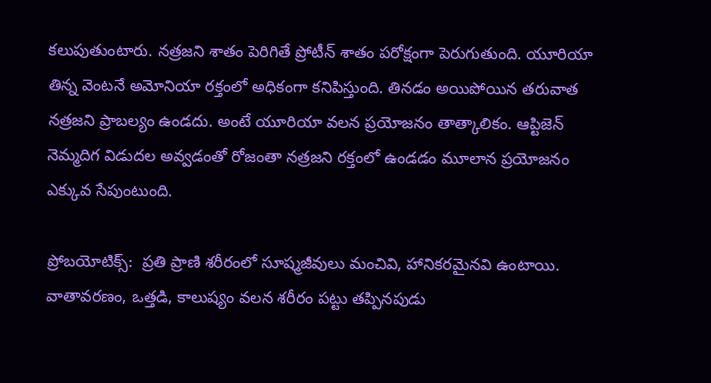కలుపుతుంటారు. నత్రజని శాతం పెరిగితే ప్రోటీన్‌ శాతం పరోక్షంగా పెరుగుతుంది. యూరియా తిన్న వెంటనే అమోనియా రక్తంలో అధికంగా కనిపిస్తుంది. తినడం అయిపోయిన తరువాత నత్రజని ప్రాబల్యం ఉండదు. అంటే యూరియా వలన ప్రయోజనం తాత్కాలికం. ఆప్టిజెన్‌ నెమ్మదిగ విడుదల అవ్వడంతో రోజంతా నత్రజని రక్తంలో ఉండడం మూలాన ప్రయోజనం ఎక్కువ సేపుంటుంది.

ప్రోబయోటిక్స్‌:  ప్రతి ప్రాణి శరీరంలో సూష్మజీవులు మంచివి, హానికరమైనవి ఉంటాయి. వాతావరణం, ఒత్తడి, కాలుష్యం వలన శరీరం పట్టు తప్పినపుడు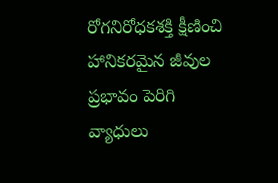రోగనిరోధకశక్తి క్షీణించి హానికరమైన జీవుల ప్రభావం పెరిగి వ్యాధులు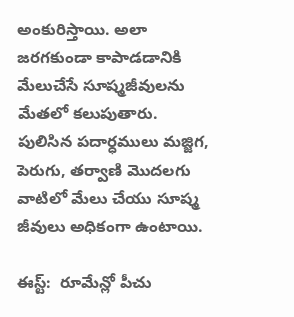అంకురిస్తాయి. అలా జరగకుండా కాపాడడానికి మేలుచేసే సూష్మజీవులను మేతలో కలుపుతారు. పులిసిన పదార్ధములు మజ్జిగ, పెరుగు, తర్వాణి మొదలగు వాటిలో మేలు చేయు సూష్మ జీవులు అధికంగా ఉంటాయి.

ఈస్ట్‌:  రూమేన్లో పీచు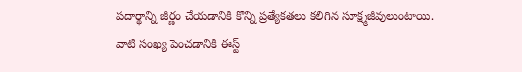పదార్థాన్ని జీర్ణం చేయడానికి కొన్ని ప్రత్యేకతలు కలిగిన సూక్ష్మజీవులుంటాయి. వాటి సంఖ్య పెంచడానికి ఈస్ట్‌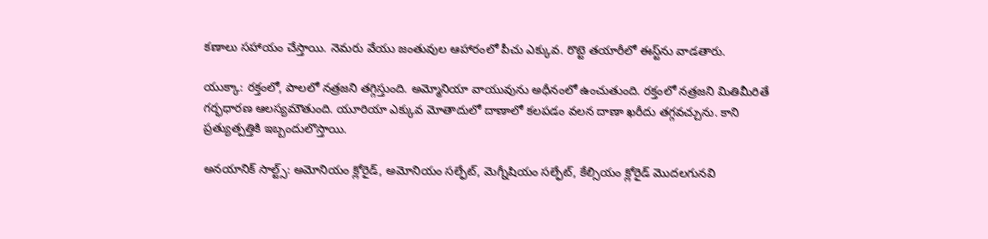కణాలు సహాయం చేస్తాయి. నెమరు వేయు జంతువుల ఆహారంలో పీచు ఎక్కువ. రొట్టె తయారీలో ఈస్ట్‌ను వాడతారు.

యుక్కా: రక్తంలో, పాలలో నత్రజని తగ్గిస్తుంది. అమ్మోనియా వాయువును అధీనంలో ఉంచుతుంది. రక్తంలో నత్రజని మితిమీరితే గర్భధారణ ఆలస్యమౌతుంది. యూరియా ఎక్కువ మోతాదులో దాణాలో కలపడం వలన దాణా ఖరీదు తగ్గవచ్చును. కాని ప్రత్యుత్పత్తికి ఇబ్బందులొస్తాయి.

అనయానిక్‌ సాల్ట్స్‌: అమోనియం క్లోరైడ్‌, అమోనియం సల్ఫేట్‌, మెగ్నీషియం సల్ఫేట్‌, కేల్సియం క్లోరైడ్‌ మొదలగునవి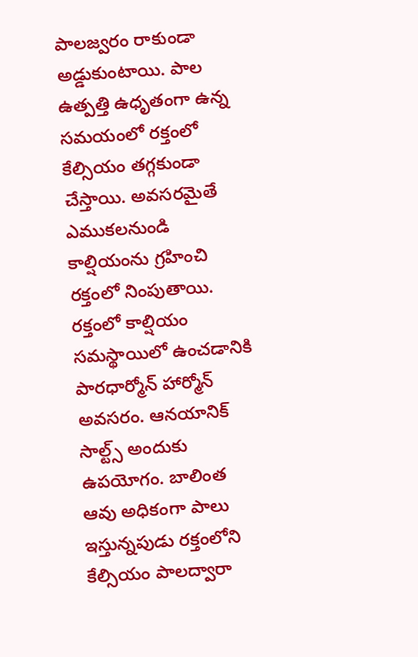పాలజ్వరం రాకుండా అడ్డుకుంటాయి. పాల ఉత్పత్తి ఉధృతంగా ఉన్న సమయంలో రక్తంలో కేల్సియం తగ్గకుండా చేస్తాయి. అవసరమైతే ఎముకలనుండి కాల్షియంను గ్రహించి రక్తంలో నింపుతాయి. రక్తంలో కాల్షియం సమస్థాయిలో ఉంచడానికి పారధార్మోన్‌ హార్మోన్‌ అవసరం. ఆనయానిక్‌ సాల్ట్స్‌ అందుకు ఉపయోగం. బాలింత ఆవు అధికంగా పాలు ఇస్తున్నపుడు రక్తంలోని కేల్సియం పాలద్వారా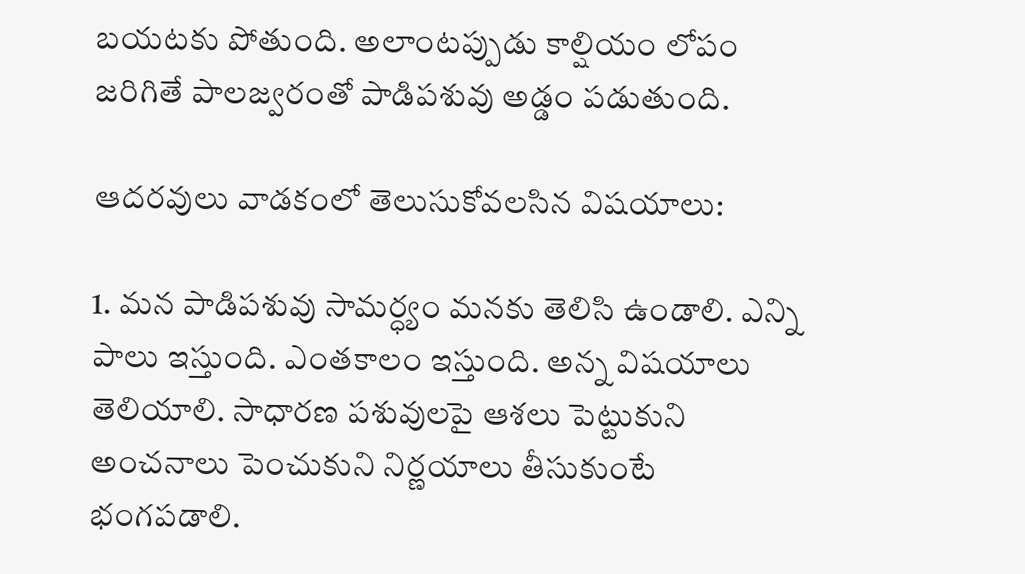బయటకు పోతుంది. అలాంటప్పుడు కాల్షియం లోపం జరిగితే పాలజ్వరంతో పాడిపశువు అడ్డం పడుతుంది.

ఆదరవులు వాడకంలో తెలుసుకోవలసిన విషయాలు:

1. మన పాడిపశువు సామర్ధ్యం మనకు తెలిసి ఉండాలి. ఎన్ని పాలు ఇస్తుంది. ఎంతకాలం ఇస్తుంది. అన్న విషయాలు తెలియాలి. సాధారణ పశువులపై ఆశలు పెట్టుకుని అంచనాలు పెంచుకుని నిర్ణయాలు తీసుకుంటే భంగపడాలి.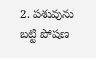2. పశువును బట్టి పోషణ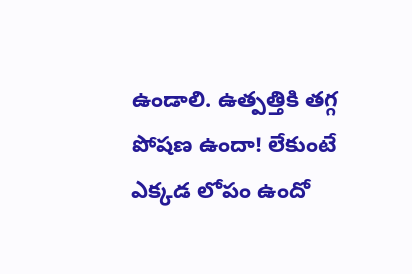ఉండాలి. ఉత్పత్తికి తగ్గ పోషణ ఉందా! లేకుంటే ఎక్కడ లోపం ఉందో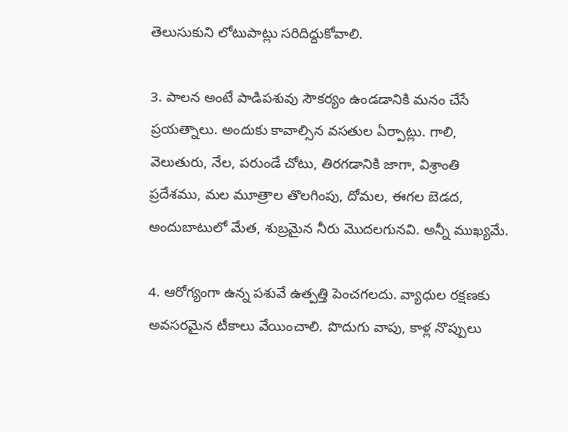తెలుసుకుని లోటుపాట్లు సరిదిద్దుకోవాలి.

3. పాలన అంటే పాడిపశువు సౌకర్యం ఉండడానికి మనం చేసే ప్రయత్నాలు. అందుకు కావాల్సిన వసతుల ఏర్పాట్లు. గాలి, వెలుతురు, నేల, పరుండే చోటు, తిరగడానికి జాగా, విశ్రాంతి ప్రదేశము, మల మూత్రాల తొలగింపు, దోమల, ఈగల బెడద, అందుబాటులో మేత, శుబ్రమైన నీరు మొదలగునవి. అన్నీ ముఖ్యమే.

4. ఆరోగ్యంగా ఉన్న పశువే ఉత్పత్తి పెంచగలదు. వ్యాధుల రక్షణకు అవసరమైన టీకాలు వేయించాలి. పొదుగు వాపు, కాళ్ల నొప్పులు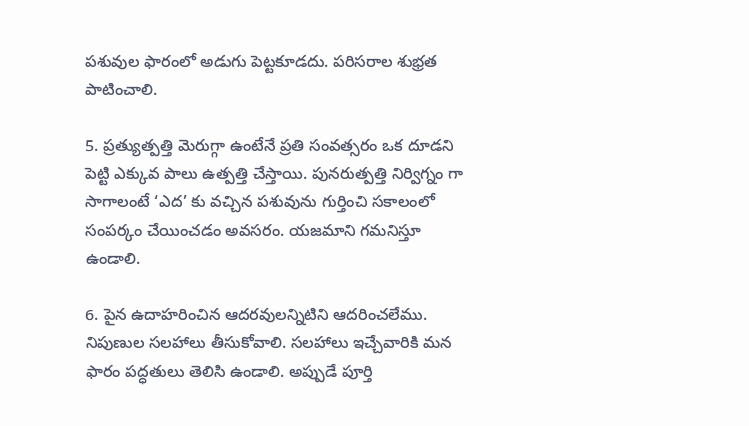పశువుల ఫారంలో అడుగు పెట్టకూడదు. పరిసరాల శుభ్రత పాటించాలి.

5. ప్రత్యుత్పత్తి మెరుగ్గా ఉంటేనే ప్రతి సంవత్సరం ఒక దూడని పెట్టి ఎక్కువ పాలు ఉత్పత్తి చేస్తాయి. పునరుత్పత్తి నిర్విగ్నం గా సాగాలంటే ‘ఎద’ కు వచ్చిన పశువును గుర్తించి సకాలంలో సంపర్కం చేయించడం అవసరం. యజమాని గమనిస్తూ ఉండాలి.

6. పైన ఉదాహరించిన ఆదరవులన్నిటిని ఆదరించలేము. నిపుణుల సలహాలు తీసుకోవాలి. సలహాలు ఇచ్చేవారికి మన ఫారం పద్ధతులు తెలిసి ఉండాలి. అప్పుడే పూర్తి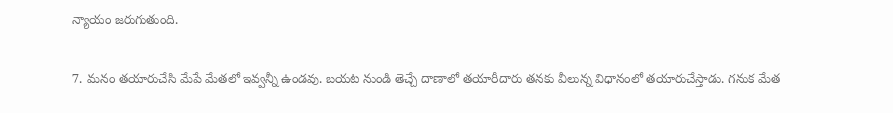న్యాయం జరుగుతుంది.

7. మనం తయారుచేసి మేపే మేతలో ఇవ్వన్నీ ఉండవు. బయట నుండి తెచ్చే దాణాలో తయారీదారు తనకు వీలున్న విధానంలో తయారుచేస్తాడు. గనుక మేత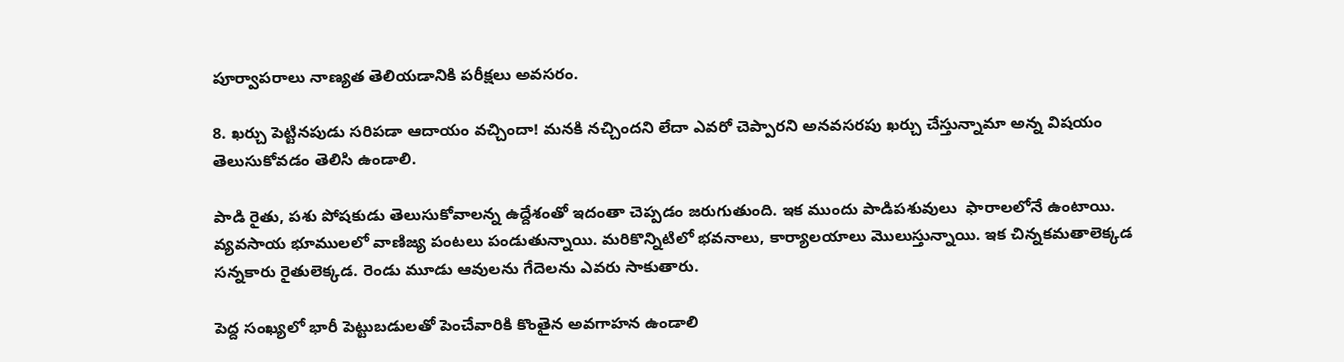పూర్వాపరాలు నాణ్యత తెలియడానికి పరీక్షలు అవసరం.

8. ఖర్చు పెట్టినపుడు సరిపడా ఆదాయం వచ్చిందా! మనకి నచ్చిందని లేదా ఎవరో చెప్పారని అనవసరపు ఖర్చు చేస్తున్నామా అన్న విషయం తెలుసుకోవడం తెలిసి ఉండాలి.

పాడి రైతు, పశు పోషకుడు తెలుసుకోవాలన్న ఉద్దేశంతో ఇదంతా చెప్పడం జరుగుతుంది. ఇక ముందు పాడిపశువులు  ఫారాలలోనే ఉంటాయి. వ్యవసాయ భూములలో వాణిజ్య పంటలు పండుతున్నాయి. మరికొన్నిటిలో భవనాలు, కార్యాలయాలు మొలుస్తున్నాయి. ఇక చిన్నకమతాలెక్కడ సన్నకారు రైతులెక్కడ. రెండు మూడు ఆవులను గేదెలను ఎవరు సాకుతారు.

పెద్ద సంఖ్యలో భారీ పెట్టుబడులతో పెంచేవారికి కొంతైన అవగాహన ఉండాలి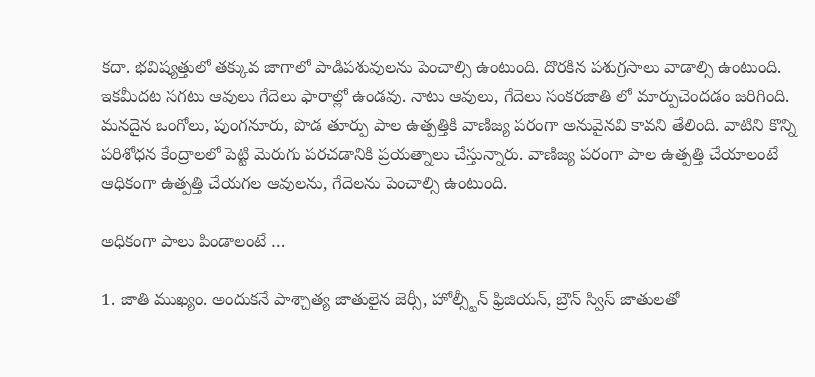కదా. భవిష్యత్తులో తక్కువ జాగాలో పాడిపశువులను పెంచాల్సి ఉంటుంది. దొరకిన పశుగ్రసాలు వాడాల్సి ఉంటుంది. ఇకమీదట సగటు ఆవులు గేదెలు ఫారాల్లో ఉండవు. నాటు ఆవులు, గేదెలు సంకరజాతి లో మార్పుచెందడం జరిగింది. మనదైన ఒంగోలు, పుంగనూరు, పొడ తూర్పు పాల ఉత్పత్తికి వాణిజ్య పరంగా అనువైనవి కావని తేలింది. వాటిని కొన్ని పరిశోధన కేంద్రాలలో పెట్టి మెరుగు పరచడానికి ప్రయత్నాలు చేస్తున్నారు. వాణిజ్య పరంగా పాల ఉత్పత్తి చేయాలంటే ఆధికంగా ఉత్పత్తి చేయగల ఆవులను, గేదెలను పెంచాల్సి ఉంటుంది.

అధికంగా పాలు పిండాలంటే …

1. జాతి ముఖ్యం. అందుకనే పాశ్చాత్య జాతులైన జెర్సీ, హోల్స్టీన్‌ ఫ్రిజియన్‌, బ్రౌన్‌ స్విస్‌ జాతులతో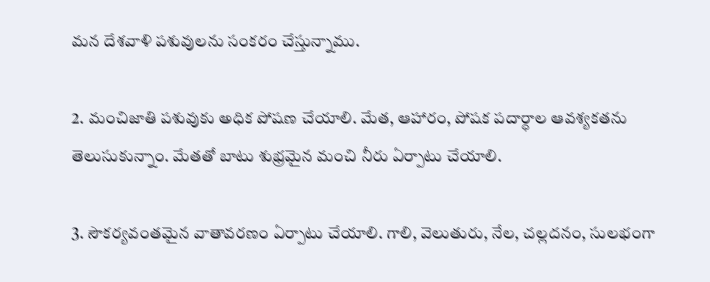మన దేశవాళి పశువులను సంకరం చేస్తున్నాము.

2. మంచిజాతి పశువుకు అధిక పోషణ చేయాలి. మేత, ఆహారం, పోషక పదార్ధాల ఆవశ్యకతను తెలుసుకున్నాం. మేతతో బాటు శుభ్రమైన మంచి నీరు ఏర్పాటు చేయాలి.

3. సౌకర్యవంతమైన వాతావరణం ఏర్పాటు చేయాలి. గాలి, వెలుతురు, నేల, చల్లదనం, సులభంగా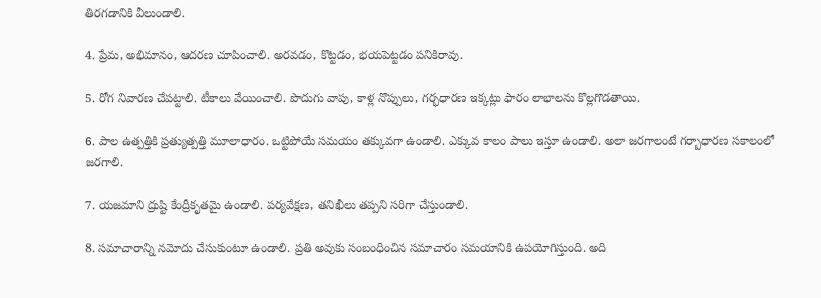తిరగడానికి వీలుండాలి.

4. ప్రేమ, అభిమానం, ఆదరణ చూపించాలి. అరవడం, కొట్టడం, భయపెట్టడం పనికిరావు.

5. రోగ నివారణ చేపట్టాలి. టీకాలు వేయించాలి. పొదుగు వాపు, కాళ్ల నొప్పులు, గర్భధారణ ఇక్కట్లు ఫారం లాభాలను కొల్లగొడతాయి.

6. పాల ఉత్పత్తికి ప్రత్యుత్పత్తి మూలాధారం. ఒట్టిపోయే సమయం తక్కువగా ఉండాలి. ఎక్కువ కాలం పాలు ఇస్తూ ఉండాలి. అలా జరగాలంటే గర్బాధారణ సకాలంలో జరగాలి.

7. యజమాని ద్రుష్టి కేంద్రీకృతమై ఉండాలి. పర్యవేక్షణ, తనిఖీలు తప్పని సరిగా చేస్తుండాలి.

8. సమాచారాన్ని నమోదు చేసుకుంటూ ఉండాలి. ప్రతి అవుకు సంబంధించిన సమాచారం సమయానికి ఉపయోగిస్తుంది. అది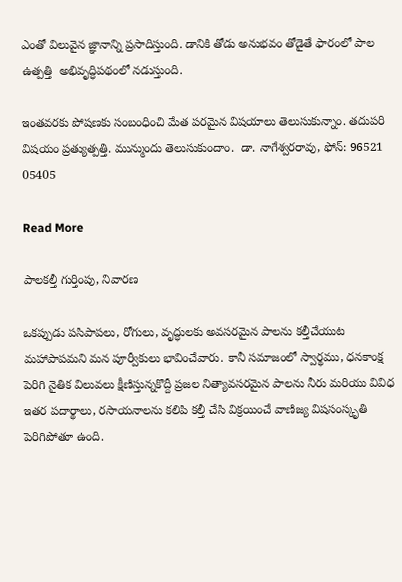ఎంతో విలువైన జ్ఞానాన్ని ప్రసాదిస్తుంది. డానికి తోడు అనుభవం తోడైతే ఫారంలో పాల ఉత్పత్తి  అభివృద్ధిపథంలో నడుస్తుంది.

ఇంతవరకు పోషణకు సంబంధించి మేత పరమైన విషయాలు తెలుసుకున్నాం. తదుపరి విషయం ప్రత్యుత్పత్తి. మున్ముందు తెలుసుకుందాం.  డా. నాగేశ్వరరావు, ఫోన్‌: 96521 05405

Read More

పాలకల్తీ గుర్తింపు, నివారణ

ఒకప్పుడు పసిపాపలు, రోగులు, వృద్ధులకు అవసరమైన పాలను కల్తీచేయుట మహాపాపమని మన పూర్వీకులు భావించేవారు. కానీ సమాజంలో స్వార్థము, ధనకాంక్ష పెరిగి నైతిక విలువలు క్షీణిస్తున్నకొద్దీ ప్రజల నిత్యావసరమైన పాలను నీరు మరియు వివిధ ఇతర పదార్థాలు, రసాయనాలను కలిపి కల్తీ చేసి విక్రయించే వాణిజ్య విషసంస్కృతి పెరిగిపోతూ ఉంది.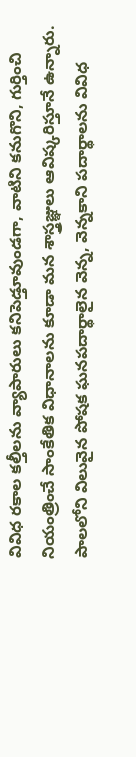వివిధ రకాల కల్తీలను వ్యాపారులు కనిపెడ్తూవుండగా, వాటిని కనుగొని, గుర్తించి నియంత్రించే సాంకేతిక విధానాలను కూడా మన శాస్త్రజ్ఞులు ఆవిష్కరిస్తూనే ఉన్నారు. పాలలోని విలువైన పోషక ఘనపదార్థాలైన వెన్న, వెన్నకాని పదార్థాలను వివిధ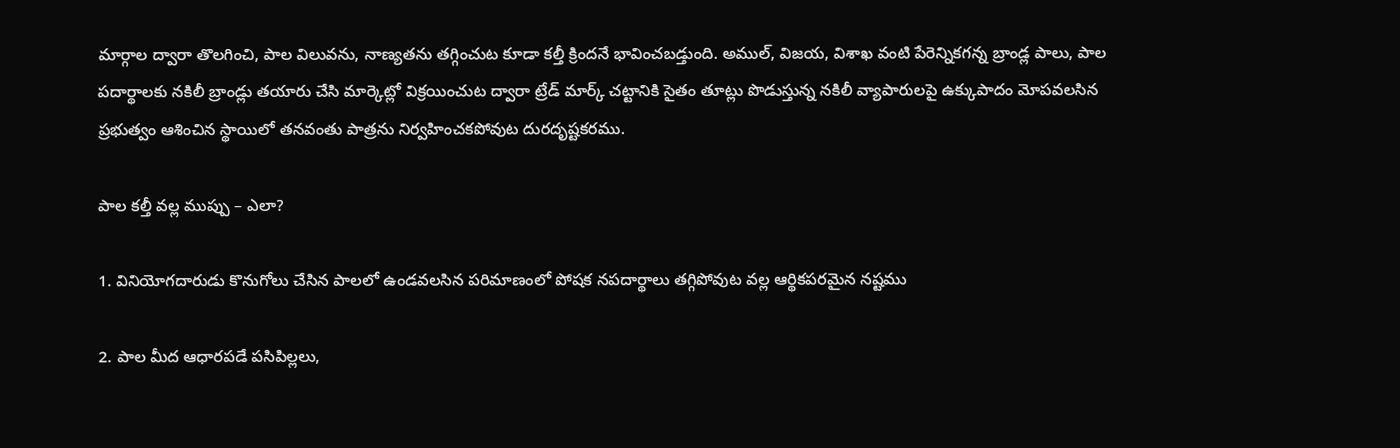మార్గాల ద్వారా తొలగించి, పాల విలువను, నాణ్యతను తగ్గించుట కూడా కల్తీ క్రిందనే భావించబడ్తుంది. అముల్‌, విజయ, విశాఖ వంటి పేరెన్నికగన్న బ్రాండ్ల పాలు, పాల పదార్థాలకు నకిలీ బ్రాండ్లు తయారు చేసి మార్కెట్లో విక్రయించుట ద్వారా ట్రేడ్‌ మార్క్‌ చట్టానికి సైతం తూట్లు పొడుస్తున్న నకిలీ వ్యాపారులపై ఉక్కుపాదం మోపవలసిన ప్రభుత్వం ఆశించిన స్థాయిలో తనవంతు పాత్రను నిర్వహించకపోవుట దురదృష్టకరము.

పాల కల్తీ వల్ల ముప్పు – ఎలా?

1. వినియోగదారుడు కొనుగోలు చేసిన పాలలో ఉండవలసిన పరిమాణంలో పోషక నపదార్థాలు తగ్గిపోవుట వల్ల ఆర్థికపరమైన నష్టము

2. పాల మీద ఆధారపడే పసిపిల్లలు,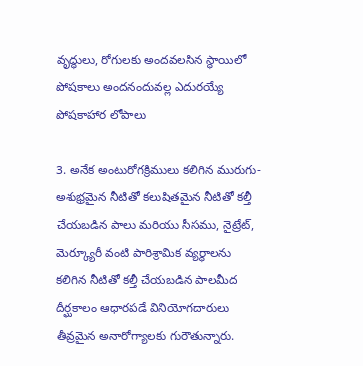వృద్ధులు, రోగులకు అందవలసిన స్థాయిలో పోషకాలు అందనందువల్ల ఎదురయ్యే పోషకాహార లోపాలు

3. అనేక అంటురోగక్రిములు కలిగిన మురుగు-అశుభ్రమైన నీటితో కలుషితమైన నీటితో కల్తీ చేయబడిన పాలు మరియు సీసము, నైట్రేట్‌, మెర్క్యూరీ వంటి పారిశ్రామిక వ్యర్థాలను కలిగిన నీటితో కల్తీ చేయబడిన పాలమీద దీర్ఘకాలం ఆధారపడే వినియోగదారులు తీవ్రమైన అనారోగ్యాలకు గురౌతున్నారు.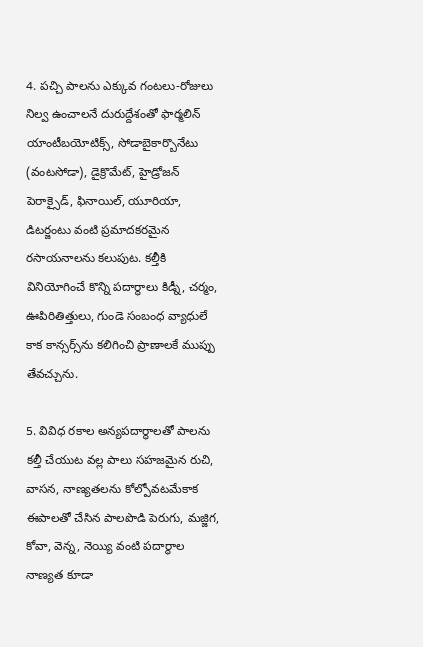4. పచ్చి పాలను ఎక్కువ గంటలు-రోజులు నిల్వ ఉంచాలనే దురుద్దేశంతో ఫార్మలిన్‌ యాంటీబయోటిక్స్‌, సోడాబైకార్బొనేటు (వంటసోడా), డైక్రొమేట్‌, హైడ్రోజన్‌ పెరాక్సైడ్‌, ఫినాయిల్‌, యూరియా, డిటర్జంటు వంటి ప్రమాదకరమైన రసాయనాలను కలుపుట. కల్తీకి వినియోగించే కొన్ని పదార్థాలు కిడ్నీ, చర్మం, ఊపిరితిత్తులు, గుండె సంబంధ వ్యాధులే కాక కాన్సర్స్‌ను కలిగించి ప్రాణాలకే ముప్పు తేవచ్చును.

5. వివిధ రకాల అన్యపదార్థాలతో పాలను కల్తీ చేయుట వల్ల పాలు సహజమైన రుచి, వాసన, నాణ్యతలను కోల్పోవటమేకాక ఈపాలతో చేసిన పాలపొడి పెరుగు, మజ్జిగ, కోవా, వెన్న, నెయ్యి వంటి పదార్థాల నాణ్యత కూడా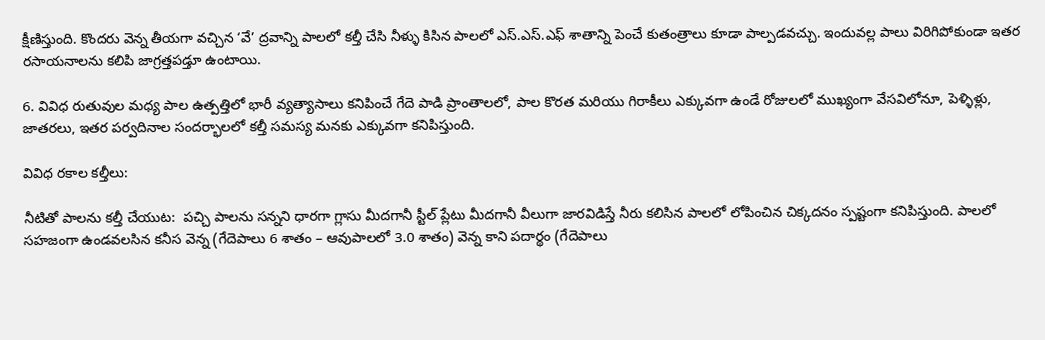క్షీణిస్తుంది. కొందరు వెన్న తీయగా వచ్చిన ‘వే’ ద్రవాన్ని పాలలో కల్తీ చేసి నీళ్ళు కిసిన పాలలో ఎస్‌.ఎస్‌.ఎఫ్‌ శాతాన్ని పెంచే కుతంత్రాలు కూడా పాల్పడవచ్చు. ఇందువల్ల పాలు విరిగిపోకుండా ఇతర రసాయనాలను కలిపి జాగ్రత్తపడ్తూ ఉంటాయి.

6. వివిధ రుతువుల మధ్య పాల ఉత్పత్తిలో భారీ వ్యత్యాసాలు కనిపించే గేదె పాడి ప్రాంతాలలో, పాల కొరత మరియు గిరాకీలు ఎక్కువగా ఉండే రోజులలో ముఖ్యంగా వేసవిలోనూ, పెళ్ళిళ్లు, జాతరలు, ఇతర పర్వదినాల సందర్భాలలో కల్తీ సమస్య మనకు ఎక్కువగా కనిపిస్తుంది.

వివిధ రకాల కల్తీలు:

నీటితో పాలను కల్తీ చేయుట:  పచ్చి పాలను సన్నని ధారగా గ్లాసు మీదగానీ స్టీల్‌ ప్లేటు మీదగానీ వీలుగా జారవిడిస్తే నీరు కలిసిన పాలలో లోపించిన చిక్కదనం స్పష్టంగా కనిపిస్తుంది. పాలలో సహజంగా ఉండవలసిన కనీస వెన్న (గేదెపాలు 6 శాతం – ఆవుపాలలో 3.0 శాతం) వెన్న కాని పదార్థం (గేదెపాలు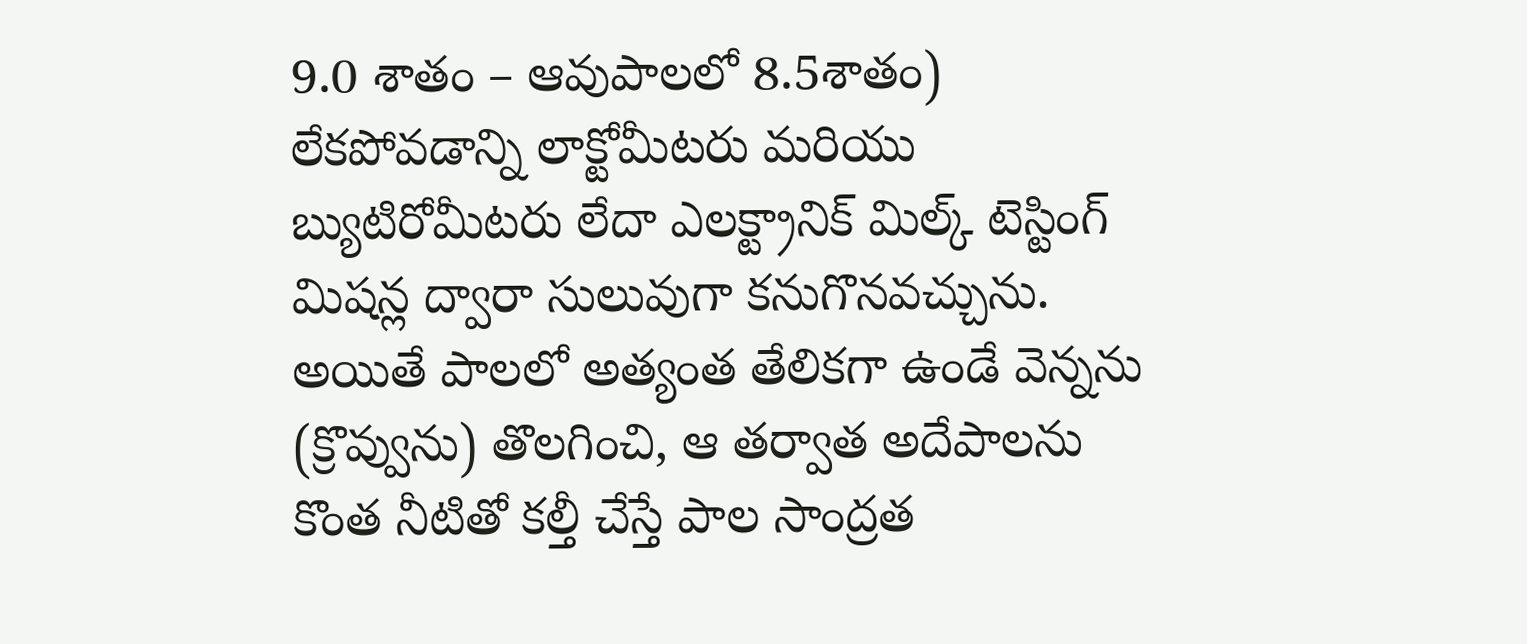9.0 శాతం – ఆవుపాలలో 8.5శాతం) లేకపోవడాన్ని లాక్టోమీటరు మరియు బ్యుటిరోమీటరు లేదా ఎలక్ట్రానిక్‌ మిల్క్‌ టెస్టింగ్‌ మిషన్ల ద్వారా సులువుగా కనుగొనవచ్చును. అయితే పాలలో అత్యంత తేలికగా ఉండే వెన్నను (క్రొవ్వును) తొలగించి, ఆ తర్వాత అదేపాలను కొంత నీటితో కల్తీ చేస్తే పాల సాంద్రత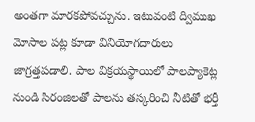అంతగా మారకపోవచ్చును. ఇటువంటి ద్విముఖ మోసాల పట్ల కూడా వినియోగదారులు జాగ్రత్తపడాలి. పాల విక్రయస్థాయిలో పాలప్యాకెట్ల నుండి సిరంజిలతో పాలను తస్కరించి నీటితో భర్తీ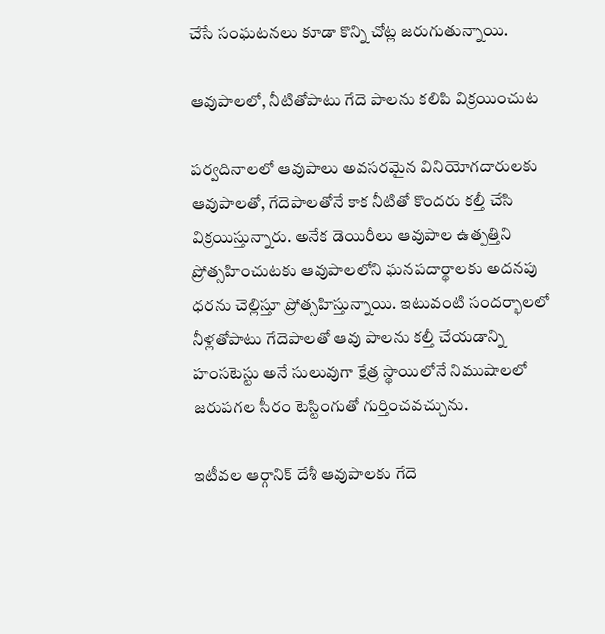చేసే సంఘటనలు కూడా కొన్ని చోట్ల జరుగుతున్నాయి.

ఆవుపాలలో, నీటితోపాటు గేదె పాలను కలిపి విక్రయించుట

పర్వదినాలలో ఆవుపాలు అవసరమైన వినియోగదారులకు ఆవుపాలతో, గేదెపాలతోనే కాక నీటితో కొందరు కల్తీ చేసి విక్రయిస్తున్నారు. అనేక డెయిరీలు ఆవుపాల ఉత్పత్తిని ప్రోత్సహించుటకు ఆవుపాలలోని ఘనపదార్థాలకు అదనపు ధరను చెల్లిస్తూ ప్రోత్సహిస్తున్నాయి. ఇటువంటి సందర్భాలలో నీళ్లతోపాటు గేదెపాలతో ఆవు పాలను కల్తీ చేయడాన్ని హంసటెస్టు అనే సులువుగా క్షేత్ర స్థాయిలోనే నిముషాలలో జరుపగల సీరం టెస్టింగుతో గుర్తించవచ్చును.

ఇటీవల ఆర్గానిక్‌ దేశీ ఆవుపాలకు గేదె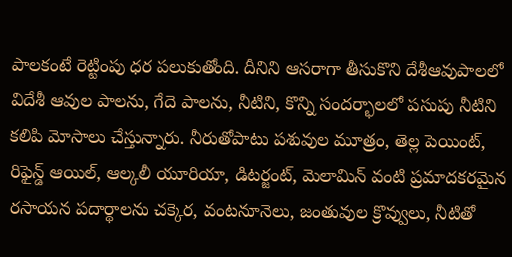పాలకంటే రెట్టింపు ధర పలుకుతోంది. దీనిని ఆసరాగా తీసుకొని దేశీఆవుపాలలో విదేశీ ఆవుల పాలను, గేదె పాలను, నీటిని, కొన్ని సందర్భాలలో పసుపు నీటిని కలిపి మోసాలు చేస్తున్నారు. నీరుతోపాటు పశువుల మూత్రం, తెల్ల పెయింట్‌, రిఫైన్డ్‌ ఆయిల్‌, ఆల్కలీ యూరియా, డిటర్జంట్‌, మెలామిన్‌ వంటి ప్రమాదకరమైన రసాయన పదార్థాలను చక్కెర, వంటనూనెలు, జంతువుల క్రొవ్వులు, నీటితో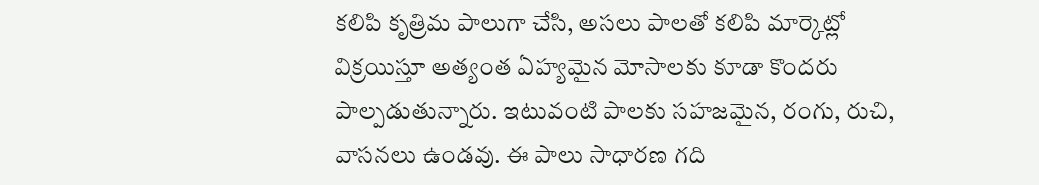కలిపి కృత్రిమ పాలుగా చేసి, అసలు పాలతో కలిపి మార్కెట్లో విక్రయిస్తూ అత్యంత ఏహ్యమైన మోసాలకు కూడా కొందరు పాల్పడుతున్నారు. ఇటువంటి పాలకు సహజమైన, రంగు, రుచి, వాసనలు ఉండవు. ఈ పాలు సాధారణ గది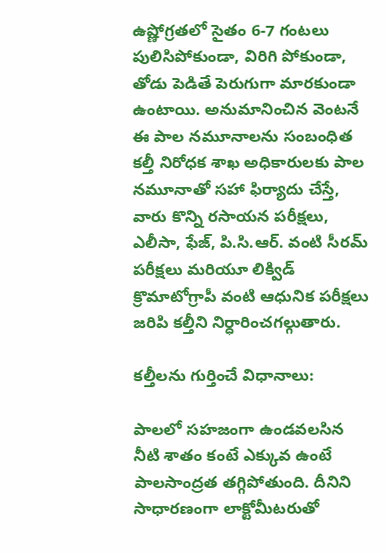ఉష్ణోగ్రతలో సైతం 6-7 గంటలు పులిసిపోకుండా, విరిగి పోకుండా, తోడు పెడితే పెరుగుగా మారకుండా ఉంటాయి. అనుమానించిన వెంటనే ఈ పాల నమూనాలను సంబంధిత కల్తీ నిరోధక శాఖ అధికారులకు పాల నమూనాతో సహా ఫిర్యాదు చేస్తే, వారు కొన్ని రసాయన పరీక్షలు, ఎలీసా, ఫేజ్‌, పి.సి.ఆర్‌. వంటి సీరమ్‌ పరీక్షలు మరియూ లిక్విడ్‌ క్రొమాటోగ్రాపీ వంటి ఆధునిక పరీక్షలు జరిపి కల్తీని నిర్ధారించగల్గుతారు.

కల్తీలను గుర్తించే విధానాలు:

పాలలో సహజంగా ఉండవలసిన నీటి శాతం కంటే ఎక్కువ ఉంటే పాలసాంద్రత తగ్గిపోతుంది. దీనిని సాధారణంగా లాక్టోమీటరుతో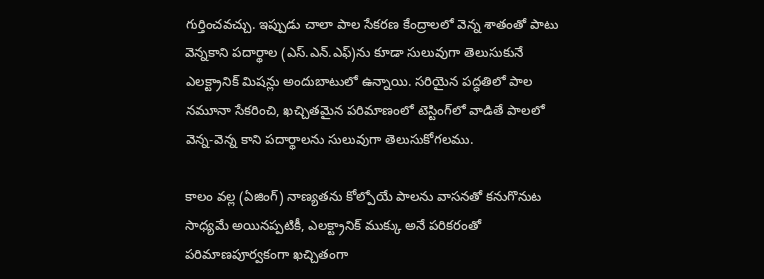గుర్తించవచ్చు. ఇప్పుడు చాలా పాల సేకరణ కేంద్రాలలో వెన్న శాతంతో పాటు వెన్నకాని పదార్థాల (ఎస్‌.ఎన్‌.ఎఫ్‌)ను కూడా సులువుగా తెలుసుకునే ఎలక్ట్రానిక్‌ మిషన్లు అందుబాటులో ఉన్నాయి. సరియైన పద్ధతిలో పాల నమూనా సేకరించి, ఖచ్చితమైన పరిమాణంలో టెస్టింగ్‌లో వాడితే పాలలో వెన్న-వెన్న కాని పదార్థాలను సులువుగా తెలుసుకోగలము.

కాలం వల్ల (ఏజింగ్‌) నాణ్యతను కోల్పోయే పాలను వాసనతో కనుగొనుట సాధ్యమే అయినప్పటికీ, ఎలక్ట్రానిక్‌ ముక్కు అనే పరికరంతో పరిమాణపూర్వకంగా ఖచ్చితంగా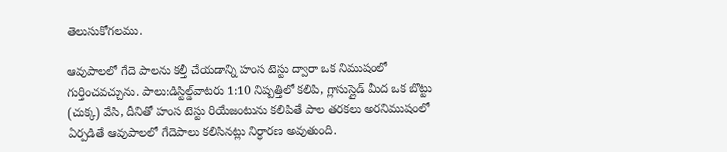తెలుసుకోగలము.

ఆవుపాలలో గేదె పాలను కల్తీ చేయడాన్ని హంస టెస్టు ద్వారా ఒక నిముషంలో గుర్తించవచ్చును. పాలు:డిస్టిల్డ్‌వాటరు 1:10 నిష్పత్తిలో కలిపి, గ్లాసుస్లైడ్‌ మీద ఒక బొట్టు (చుక్క) వేసి, దీనితో హంస టెస్టు రియేజంటును కలిపితే పాల తరకలు అరనిముషంలో ఏర్పడితే ఆవుపాలలో గేదెపాలు కలిసినట్లు నిర్ధారణ అవుతుంది.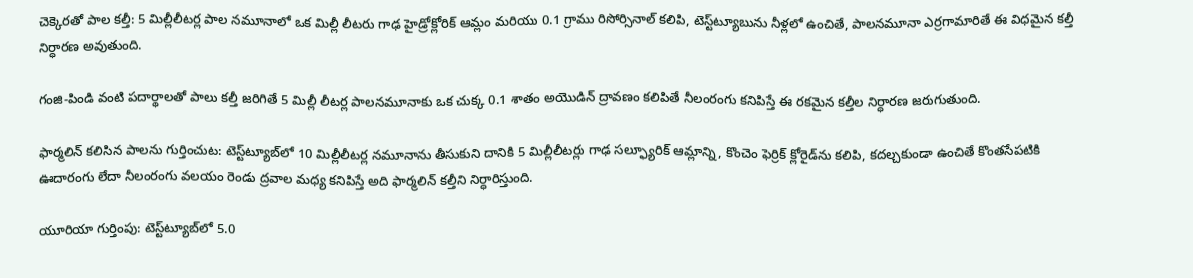చెక్కెరతో పాల కల్తీ: 5 మిల్లీలీటర్ల పాల నమూనాలో ఒక మిల్లీ లీటరు గాఢ హైడ్రోక్లోరిక్‌ ఆమ్లం మరియు 0.1 గ్రాము రిసోర్సినాల్‌ కలిపి, టెస్ట్‌ట్యూబును నీళ్లలో ఉంచితే, పాలనమూనా ఎర్రగామారితే ఈ విధమైన కల్తీ నిర్ధారణ అవుతుంది.

గంజి-పిండి వంటి పదార్థాలతో పాలు కల్తీ జరిగితే 5 మిల్లీ లీటర్ల పాలనమూనాకు ఒక చుక్క 0.1 శాతం అయొడిన్‌ ద్రావణం కలిపితే నీలంరంగు కనిపిస్తే ఈ రకమైన కల్తీల నిర్ధారణ జరుగుతుంది.

ఫార్మలిన్‌ కలిసిన పాలను గుర్తించుట: టెస్ట్‌ట్యూబ్‌లో 10 మిల్లీలీటర్ల నమూనాను తీసుకుని దానికి 5 మిల్లీలీటర్లు గాఢ సల్ఫ్యూరిక్‌ ఆమ్లాన్ని, కొంచెం ఫెర్రిక్‌ క్లోరైడ్‌ను కలిపి, కదల్చకుండా ఉంచితే కొంతసేపటికి ఊదారంగు లేదా నీలంరంగు వలయం రెండు ద్రవాల మధ్య కనిపిస్తే అది ఫార్మలిన్‌ కల్తీని నిర్ధారిస్తుంది.

యూరియా గుర్తింపు: టెస్ట్‌ట్యూబ్‌లో 5.0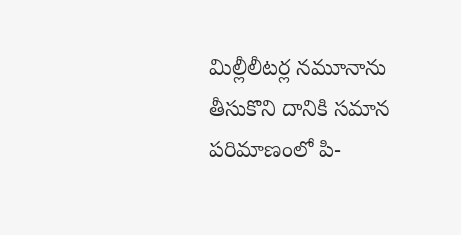మిల్లీలీటర్ల నమూనాను తీసుకొని దానికి సమాన పరిమాణంలో పి-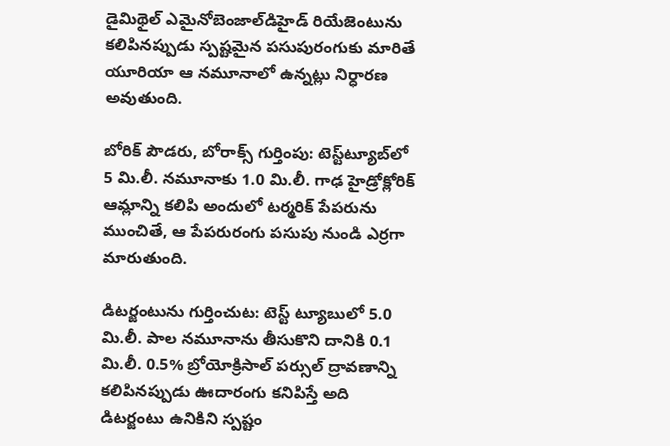డైమిథైల్‌ ఎమైనోబెంజాల్‌డిహైడ్‌ రియేజెంటును కలిపినప్పుడు స్పష్టమైన పసుపురంగుకు మారితే యూరియా ఆ నమూనాలో ఉన్నట్లు నిర్ధారణ అవుతుంది.

బోరిక్‌ పౌడరు, బోరాక్స్‌ గుర్తింపు: టెస్ట్‌ట్యూబ్‌లో 5 మి.లీ. నమూనాకు 1.0 మి.లీ. గాఢ హైడ్రోక్లోరిక్‌ ఆమ్లాన్ని కలిపి అందులో టర్మరిక్‌ పేపరును ముంచితే, ఆ పేపరురంగు పసుపు నుండి ఎర్రగా మారుతుంది.

డిటర్జంటును గుర్తించుట: టెస్ట్‌ ట్యూబులో 5.0 మి.లీ. పాల నమూనాను తీసుకొని దానికి 0.1 మి.లీ. 0.5% బ్రోయోక్రిసాల్‌ పర్సుల్‌ ద్రావణాన్ని కలిపినప్పుడు ఊదారంగు కనిపిస్తే అది డిటర్జంటు ఉనికిని స్పష్టం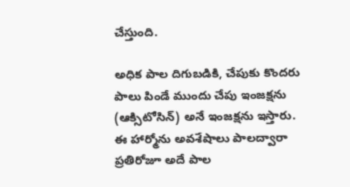చేస్తుంది.

అధిక పాల దిగుబడికి, చేపుకు కొందరు పాలు పిండే ముందు చేపు ఇంజక్షను (ఆక్సిటోసిన్‌) అనే ఇంజక్షను ఇస్తారు. ఈ హార్మోను అవశేషాలు పాలద్వారా ప్రతిరోజూ అదే పాల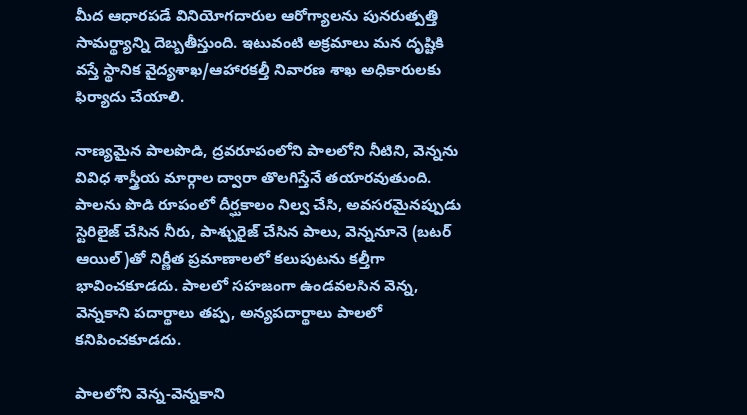మీద ఆధారపడే వినియోగదారుల ఆరోగ్యాలను పునరుత్పత్తి సామర్థ్యాన్ని దెబ్బతీస్తుంది. ఇటువంటి అక్రమాలు మన దృష్టికి వస్తే స్థానిక వైద్యశాఖ/ఆహారకల్తీ నివారణ శాఖ అధికారులకు ఫిర్యాదు చేయాలి.

నాణ్యమైన పాలపొడి, ద్రవరూపంలోని పాలలోని నీటిని, వెన్నను వివిధ శాస్త్రీయ మార్గాల ద్వారా తొలగిస్తేనే తయారవుతుంది. పాలను పొడి రూపంలో దీర్ఘకాలం నిల్వ చేసి, అవసరమైనప్పుడు స్టెరిలైజ్‌ చేసిన నీరు, పాశ్చురైజ్‌ చేసిన పాలు, వెన్ననూనె (బటర్‌ ఆయిల్‌)తో నిర్ణీత ప్రమాణాలలో కలుపుటను కల్తీగా భావించకూడదు. పాలలో సహజంగా ఉండవలసిన వెన్న, వెన్నకాని పదార్థాలు తప్ప, అన్యపదార్థాలు పాలలో కనిపించకూడదు.

పాలలోని వెన్న-వెన్నకాని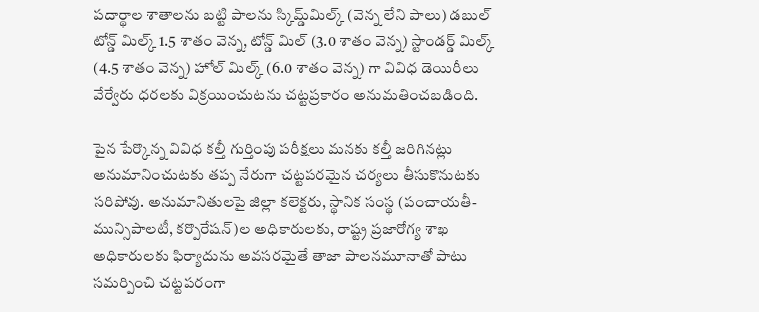పదార్థాల శాతాలను బట్టి పాలను స్కిమ్డ్‌మిల్క్‌ (వెన్న లేని పాలు) డబుల్‌ టోన్డ్‌ మిల్క్‌ 1.5 శాతం వెన్న, టోన్డ్‌ మిల్‌ (3.0 శాతం వెన్న) స్టాండర్డ్‌ మిల్క్‌ (4.5 శాతం వెన్న) హోల్‌ మిల్క్‌ (6.0 శాతం వెన్న) గా వివిధ డెయిరీలు వేర్వేరు ధరలకు విక్రయించుటను చట్టప్రకారం అనుమతించబడింది.

పైన పేర్కొన్న వివిధ కల్తీ గుర్తింపు పరీక్షలు మనకు కల్తీ జరిగినట్లు అనుమానించుటకు తప్ప నేరుగా చట్టపరమైన చర్యలు తీసుకొనుటకు సరిపోవు. అనుమానితులపై జిల్లా కలెక్టరు, స్థానిక సంస్థ (పంచాయతీ-మున్సిపాలటీ, కర్పొరేషన్‌)ల అధికారులకు, రాష్ట్ర ప్రజారోగ్య శాఖ అధికారులకు ఫిర్యాదును అవసరమైతే తాజా పాలనమూనాతో పాటు సమర్పించి చట్టపరంగా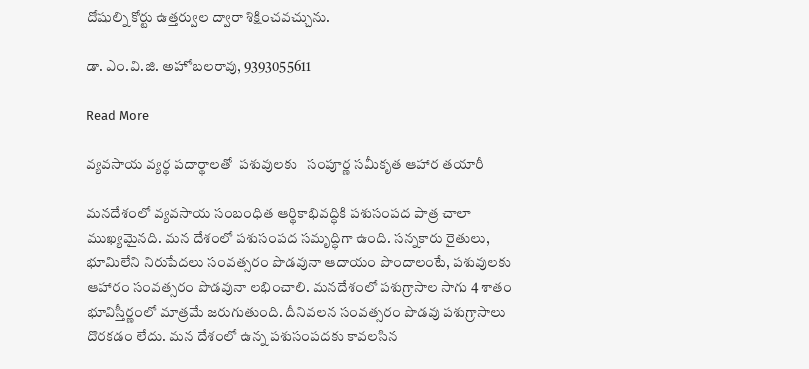దోషుల్ని కోర్టు ఉత్తర్వుల ద్వారా శిక్షించవచ్చును.

డా. ఎం.వి.జి. అహోబలరావు, 9393055611

Read More

వ్యవసాయ వ్యర్థ పదార్థాలతో  పశువులకు   సంపూర్ణ సమీకృత ఆహార తయారీ

మనదేశంలో వ్యవసాయ సంబంధిత ఆర్థికాభివద్ధికి పశుసంపద పాత్ర చాలా ముఖ్యమైనది. మన దేశంలో పశుసంపద సమృద్ధిగా ఉంది. సన్నకారు రైతులు, భూమిలేని నిరుపేదలు సంవత్సరం పొడవునా ఆదాయం పొందాలంటే, పశువులకు ఆహారం సంవత్సరం పొడవునా లభించాలి. మనదేశంలో పశుగ్రాసాల సాగు 4 శాతం భూవిస్తీర్ణంలో మాత్రమే జరుగుతుంది. దీనివలన సంవత్సరం పొడవు పశుగ్రాసాలు దొరకడం లేదు. మన దేశంలో ఉన్న పశుసంపదకు కావలసిన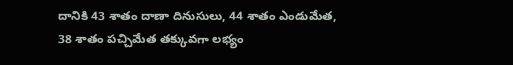దానికి 43 శాతం దాణా దినుసులు, 44 శాతం ఎండుమేత, 38 శాతం పచ్చిమేత తక్కువగా లభ్యం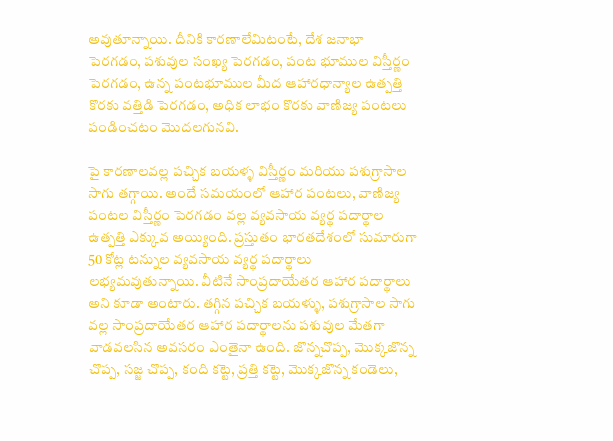అవుతూన్నాయి. దీనికి కారణాలేమిటంటే, దేశ జనాభా పెరగడం, పశువుల సంఖ్య పెరగడం, పంట భూముల విస్తీర్ణం పెరగడం, ఉన్న పంటభూముల మీద ఆహారధాన్యాల ఉత్పత్తి కొరకు వత్తిడి పెరగడం, అధిక లాభం కొరకు వాణిజ్య పంటలు పండించటం మొదలగునవి.

పై కారణాలవల్ల పచ్చిక బయళ్ళ విస్తీర్ణం మరియు పశుగ్రాసాల సాగు తగ్గాయి. అందే సమయంలో ఆహార పంటలు, వాణిజ్య పంటల విస్తీర్ణం పెరగడం వల్ల వ్యవసాయ వ్యర్థ పదార్థాల ఉత్పత్తి ఎక్కువ అయ్యింది. ప్రస్తుతం భారతదేశంలో సుమారుగా 50 కోట్ల టన్నుల వ్యవసాయ వ్యర్థ పదార్థాలు లభ్యమవుతున్నాయి. వీటినే సాంప్రదాయేతర ఆహార పదార్థాలు అని కూడా అంటారు. తగ్గిన పచ్చిక బయళ్ళు, పశుగ్రాసాల సాగు వల్ల సాంప్రదాయేతర ఆహార పదార్థాలను పశువుల మేతగా వాడవలసిన అవసరం ఎంతైనా ఉంది. జొన్నచొప్ప, మొక్కజొన్న చొప్ప, సజ్జ చొప్ప, కంది కట్టె, ప్రత్తి కట్టె, మొక్కజొన్న కండెలు,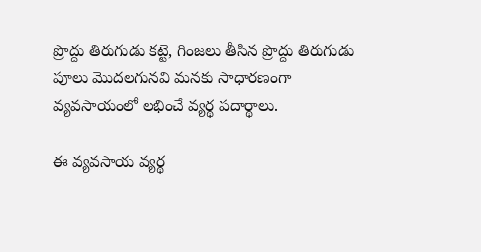ప్రొద్దు తిరుగుడు కట్టె, గింజలు తీసిన ప్రొద్దు తిరుగుడు పూలు మొదలగునవి మనకు సాధారణంగా వ్యవసాయంలో లభించే వ్యర్థ పదార్థాలు.

ఈ వ్యవసాయ వ్యర్థ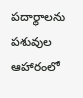పదార్థాలను పశువుల ఆహారంలో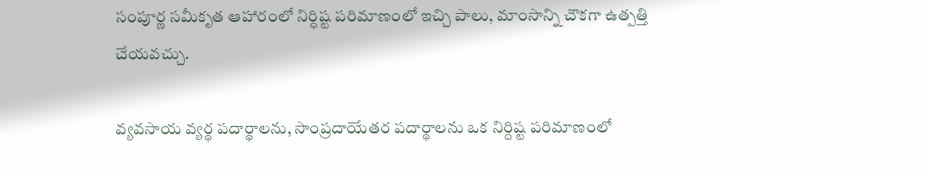సంపూర్ణ సమీకృత ఆహారంలో నిర్ధిష్ట పరిమాణంలో ఇచ్చి పాలు, మాంసాన్ని చౌకగా ఉత్పత్తి చేయవచ్చు.

వ్యవసాయ వ్యర్థ పదార్థాలను, సాంప్రదాయేతర పదార్థాలను ఒక నిర్దిష్ట పరిమాణంలో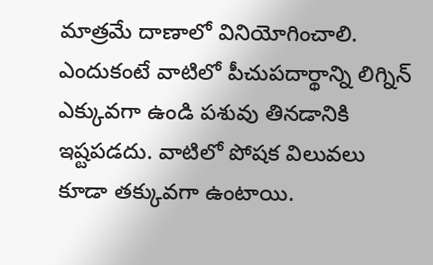మాత్రమే దాణాలో వినియోగించాలి. ఎందుకంటే వాటిలో పీచుపదార్థాన్ని లిగ్నిన్‌ ఎక్కువగా ఉండి పశువు తినడానికి ఇష్టపడదు. వాటిలో పోషక విలువలు కూడా తక్కువగా ఉంటాయి.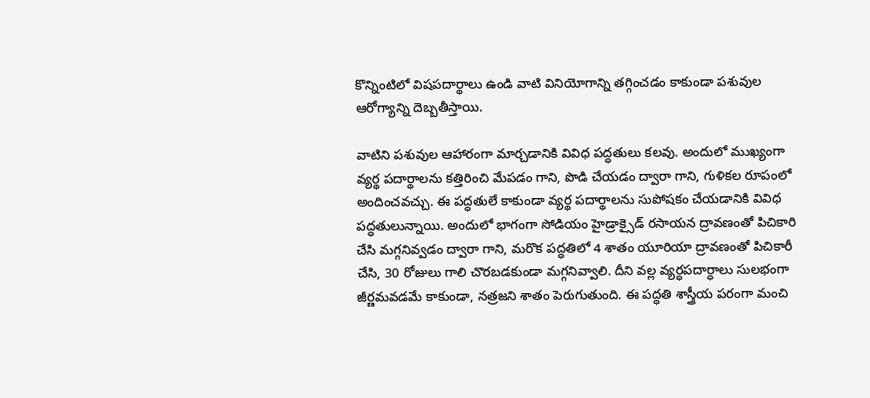కొన్నింటిలో విషపదార్థాలు ఉండి వాటి వినియోగాన్ని తగ్గించడం కాకుండా పశువుల ఆరోగ్యాన్ని దెబ్బతీస్తాయి.

వాటిని పశువుల ఆహారంగా మార్చడానికి వివిధ పద్ధతులు కలవు. అందులో ముఖ్యంగా వ్యర్థ పదార్థాలను కత్తిరించి మేపడం గాని, పొడి చేయడం ద్వారా గాని, గుళికల రూపంలో అందించవచ్చు. ఈ పద్ధతులే కాకుండా వ్యర్థ పదార్థాలను సుపోషకం చేయడానికి వివిధ పద్ధతులున్నాయి. అందులో భాగంగా సోడియం హైడ్రాక్సైడ్‌ రసాయన ద్రావణంతో పిచికారి చేసి మగ్గనివ్వడం ద్వారా గాని, మరొక పద్ధతిలో 4 శాతం యూరియా ద్రావణంతో పిచికారీ చేసి, 30 రోజులు గాలి చొరబడకుండా మగ్గనివ్వాలి. దీని వల్ల వ్యర్ధపదార్ధాలు సులభంగా జీర్ణమవడమే కాకుండా, నత్రజని శాతం పెరుగుతుంది. ఈ పద్ధతి శాస్త్రీయ పరంగా మంచి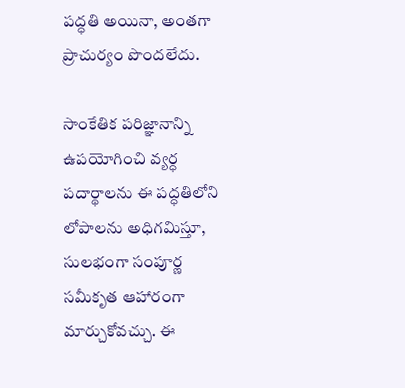పద్ధతి అయినా, అంతగా ప్రాచుర్యం పొందలేదు.

సాంకేతిక పరిజ్ఞానాన్ని ఉపయోగించి వ్యర్ధ పదార్థాలను ఈ పద్ధతిలోని లోపాలను అధిగమిస్తూ, సులభంగా సంపూర్ణ సమీకృత ఆహారంగా మార్చుకోవచ్చు. ఈ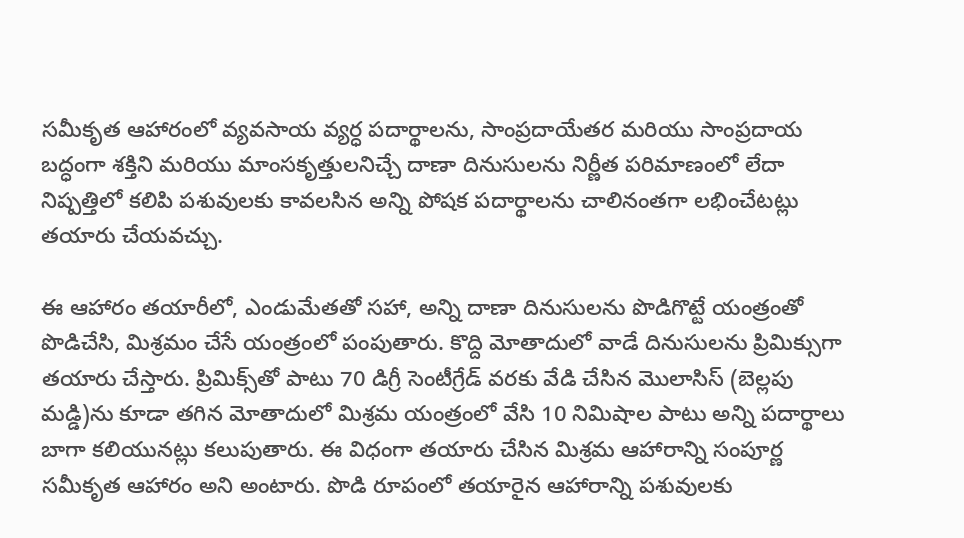సమీకృత ఆహారంలో వ్యవసాయ వ్యర్ధ పదార్థాలను, సాంప్రదాయేతర మరియు సాంప్రదాయ బద్ధంగా శక్తిని మరియు మాంసకృత్తులనిచ్చే దాణా దినుసులను నిర్ణీత పరిమాణంలో లేదా నిష్పత్తిలో కలిపి పశువులకు కావలసిన అన్ని పోషక పదార్థాలను చాలినంతగా లభించేటట్లు తయారు చేయవచ్చు.

ఈ ఆహారం తయారీలో, ఎండుమేతతో సహా, అన్ని దాణా దినుసులను పొడిగొట్టే యంత్రంతో పొడిచేసి, మిశ్రమం చేసే యంత్రంలో పంపుతారు. కొద్ది మోతాదులో వాడే దినుసులను ప్రిమిక్సుగా తయారు చేస్తారు. ప్రిమిక్స్‌తో పాటు 70 డిగ్రీ సెంటీగ్రేడ్‌ వరకు వేడి చేసిన మొలాసిస్‌ (బెల్లపు మడ్డి)ను కూడా తగిన మోతాదులో మిశ్రమ యంత్రంలో వేసి 10 నిమిషాల పాటు అన్ని పదార్థాలు బాగా కలియునట్లు కలుపుతారు. ఈ విధంగా తయారు చేసిన మిశ్రమ ఆహారాన్ని సంపూర్ణ సమీకృత ఆహారం అని అంటారు. పొడి రూపంలో తయారైన ఆహారాన్ని పశువులకు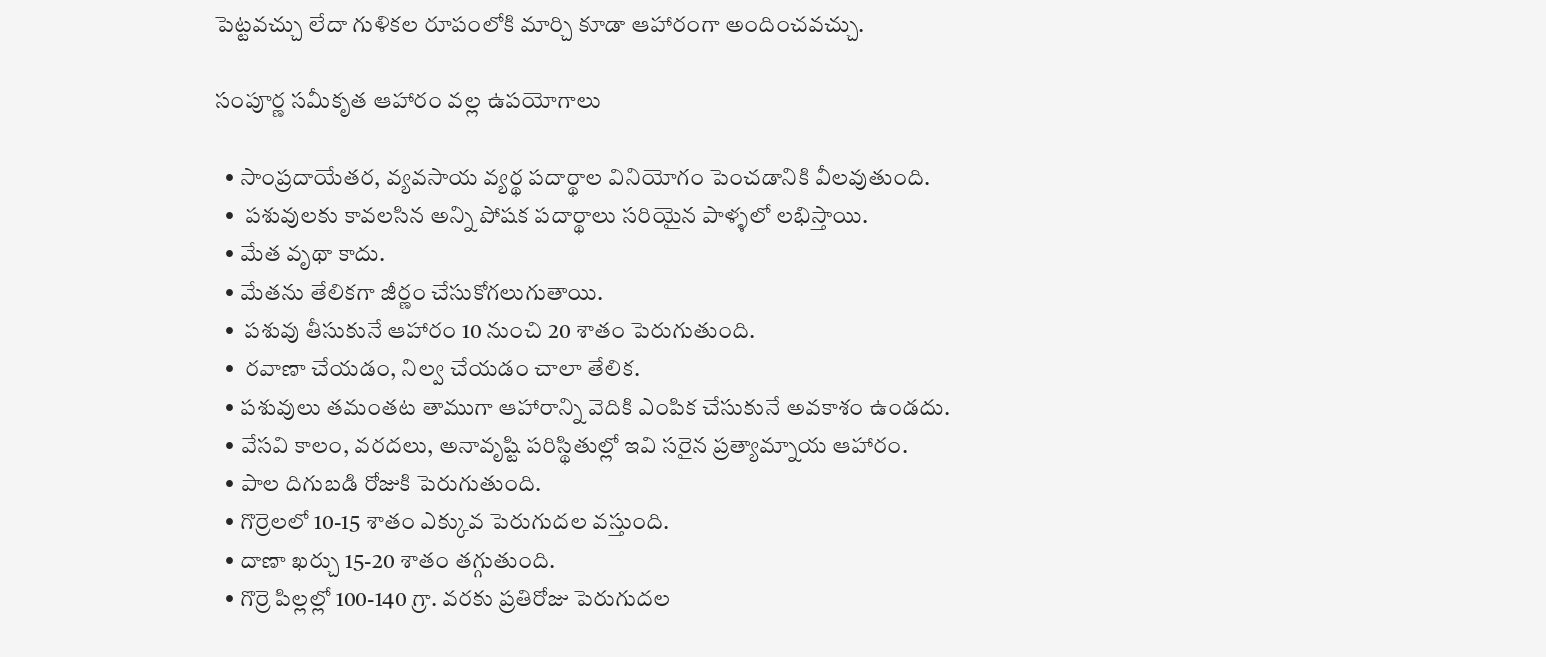పెట్టవచ్చు లేదా గుళికల రూపంలోకి మార్చి కూడా ఆహారంగా అందించవచ్చు.

సంపూర్ణ సమీకృత ఆహారం వల్ల ఉపయోగాలు

  • సాంప్రదాయేతర, వ్యవసాయ వ్యర్థ పదార్థాల వినియోగం పెంచడానికి వీలవుతుంది.
  •  పశువులకు కావలసిన అన్ని పోషక పదార్థాలు సరియైన పాళ్ళలో లభిస్తాయి.
  • మేత వృథా కాదు.
  • మేతను తేలికగా జీర్ణం చేసుకోగలుగుతాయి.
  •  పశువు తీసుకునే ఆహారం 10 నుంచి 20 శాతం పెరుగుతుంది.
  •  రవాణా చేయడం, నిల్వ చేయడం చాలా తేలిక.
  • పశువులు తమంతట తాముగా ఆహారాన్ని వెదికి ఎంపిక చేసుకునే అవకాశం ఉండదు.
  • వేసవి కాలం, వరదలు, అనావృష్టి పరిస్థితుల్లో ఇవి సరైన ప్రత్యామ్నాయ ఆహారం.
  • పాల దిగుబడి రోజుకి పెరుగుతుంది.
  • గొర్రెలలో 10-15 శాతం ఎక్కువ పెరుగుదల వస్తుంది.
  • దాణా ఖర్చు 15-20 శాతం తగ్గుతుంది.
  • గొర్రె పిల్లల్లో 100-140 గ్రా. వరకు ప్రతిరోజు పెరుగుదల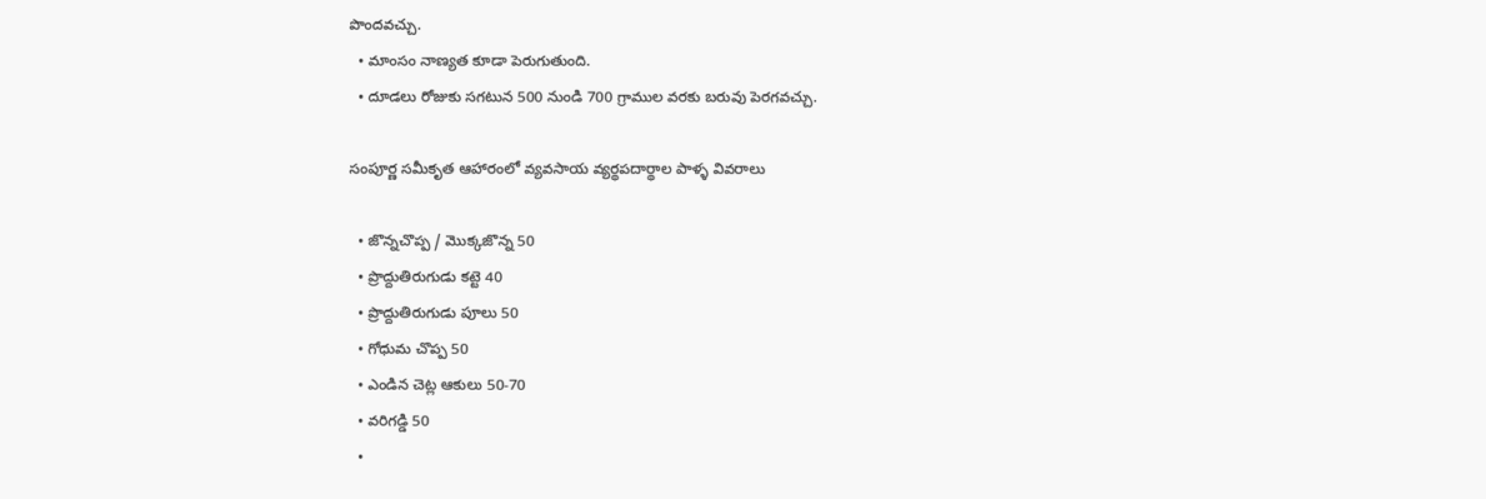పొందవచ్చు.
  • మాంసం నాణ్యత కూడా పెరుగుతుంది.
  • దూడలు రోజుకు సగటున 500 నుండి 700 గ్రాముల వరకు బరువు పెరగవచ్చు.

సంపూర్ణ సమీకృత ఆహారంలో వ్యవసాయ వ్యర్థపదార్థాల పాళ్ళ వివరాలు

  • జొన్నచొప్ప / మొక్కజొన్న 50
  • ప్రొద్దుతిరుగుడు కట్టె 40
  • ప్రొద్దుతిరుగుడు పూలు 50
  • గోధుమ చొప్ప 50
  • ఎండిన చెట్ల ఆకులు 50-70
  • వరిగడ్డి 50
  •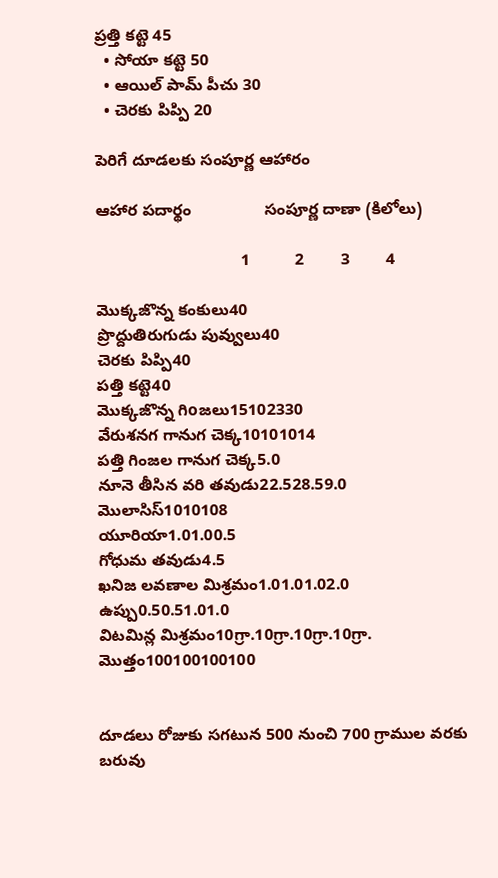ప్రత్తి కట్టె 45
  • సోయా కట్టె 50
  • ఆయిల్‌ పామ్‌ పీచు 30
  • చెరకు పిప్పి 20

పెరిగే దూడలకు సంపూర్ణ ఆహారం

ఆహార పదార్థం                సంపూర్ణ దాణా (కిలోలు)

                                1          2        3        4

మొక్కజొన్న కంకులు40
ప్రొద్దుతిరుగుడు పువ్వులు40
చెరకు పిప్పి40
పత్తి కట్టె40
మొక్కజొన్న గిoజలు15102330
వేరుశనగ గానుగ చెక్క10101014
పత్తి గింజల గానుగ చెక్క5.0
నూనె తీసిన వరి తవుడు22.528.59.0
మొలాసిస్‌1010108
యూరియా1.01.00.5
గోధుమ తవుడు4.5
ఖనిజ లవణాల మిశ్రమం1.01.01.02.0
ఉప్పు0.50.51.01.0
విటమిన్ల మిశ్రమం10గ్రా.10గ్రా.10గ్రా.10గ్రా.
మొత్తం100100100100


దూడలు రోజుకు సగటున 500 నుంచి 700 గ్రాముల వరకు బరువు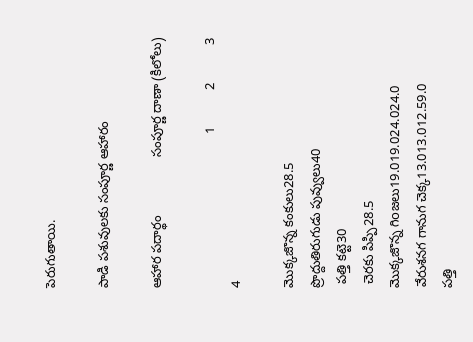పెరుగుతాయి.

పాడి పశువులకు సంపూర్ణ ఆహారం

ఆహార పదార్థం                సంపూర్ణ దాణా (కిలోలు)

                                          1          2          3          4

మొక్కజొన్న కంకులు28.5
ప్రొద్దుతిరుగుడు పువ్వులు40
 పత్తి కట్టె30
 చెరకు పిప్పి28.5
మొక్కజొన్న గిoజలు19.019.024.024.0
వేరుశనగ గానుగ చెక్క13.013.012.59.0
పత్తి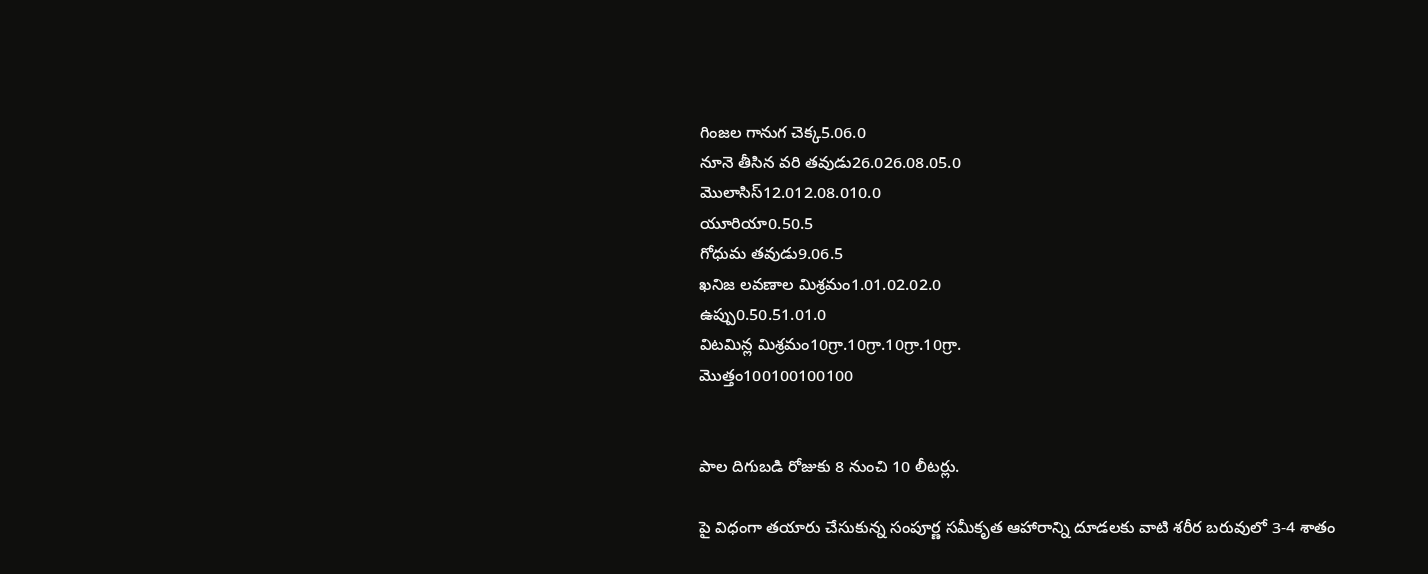గింజల గానుగ చెక్క5.06.0
నూనె తీసిన వరి తవుడు26.026.08.05.0
మొలాసిస్‌12.012.08.010.0
యూరియా0.50.5
గోధుమ తవుడు9.06.5
ఖనిజ లవణాల మిశ్రమం1.01.02.02.0
ఉప్పు0.50.51.01.0
విటమిన్ల మిశ్రమం10గ్రా.10గ్రా.10గ్రా.10గ్రా.
మొత్తం100100100100


పాల దిగుబడి రోజుకు 8 నుంచి 10 లీటర్లు.

పై విధంగా తయారు చేసుకున్న సంపూర్ణ సమీకృత ఆహారాన్ని దూడలకు వాటి శరీర బరువులో 3-4 శాతం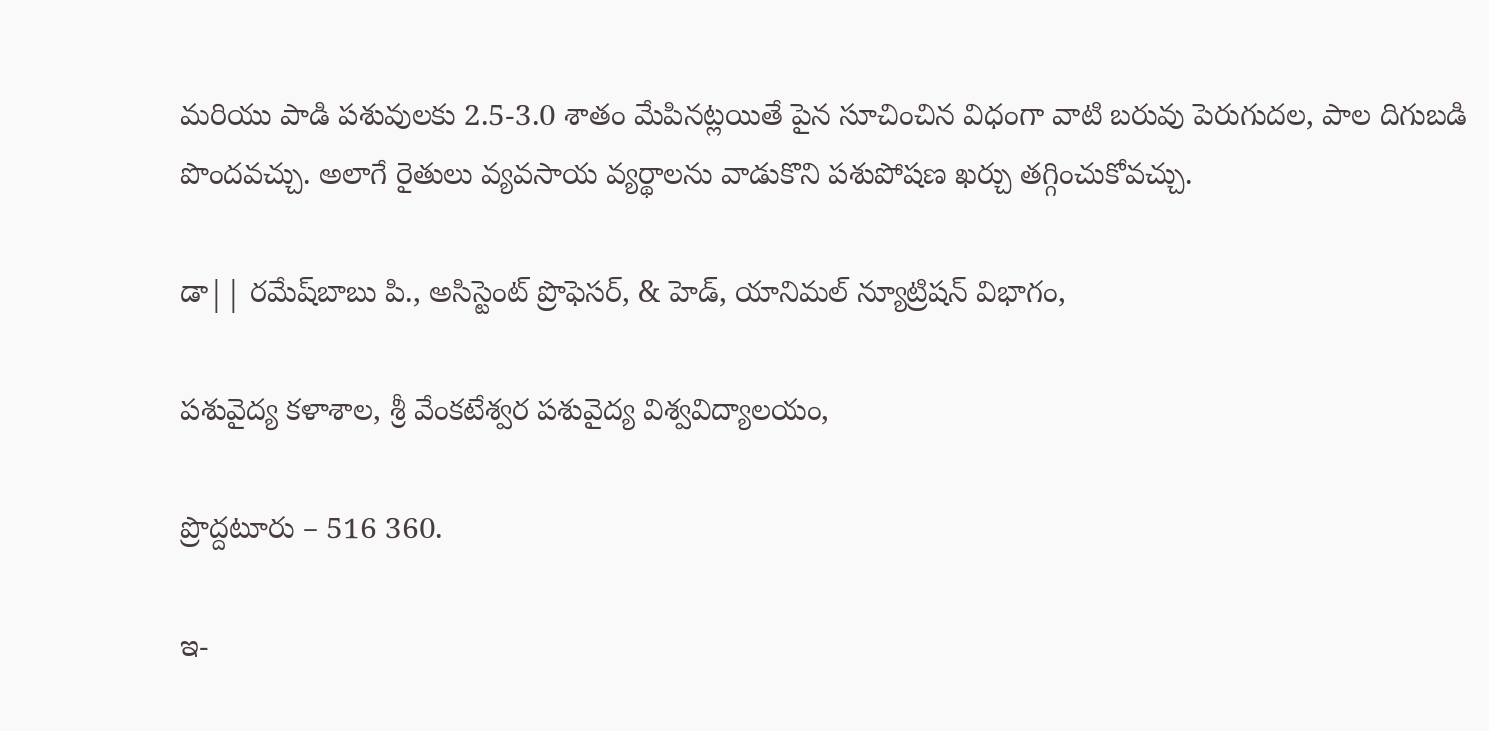మరియు పాడి పశువులకు 2.5-3.0 శాతం మేపినట్లయితే పైన సూచించిన విధంగా వాటి బరువు పెరుగుదల, పాల దిగుబడి పొందవచ్చు. అలాగే రైతులు వ్యవసాయ వ్యర్థాలను వాడుకొని పశుపోషణ ఖర్చు తగ్గించుకోవచ్చు.

డా|| రమేష్‌బాబు పి., అసిస్టెంట్‌ ప్రొఫెసర్‌, & హెడ్‌, యానిమల్‌ న్యూట్రిషన్‌ విభాగం,

పశువైద్య కళాశాల, శ్రీ వేంకటేశ్వర పశువైద్య విశ్వవిద్యాలయం,

ప్రొద్దటూరు – 516 360.

ఇ-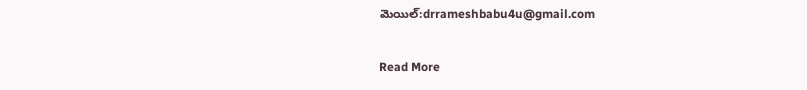మెయిల్‌:drrameshbabu4u@gmail.com

Read More